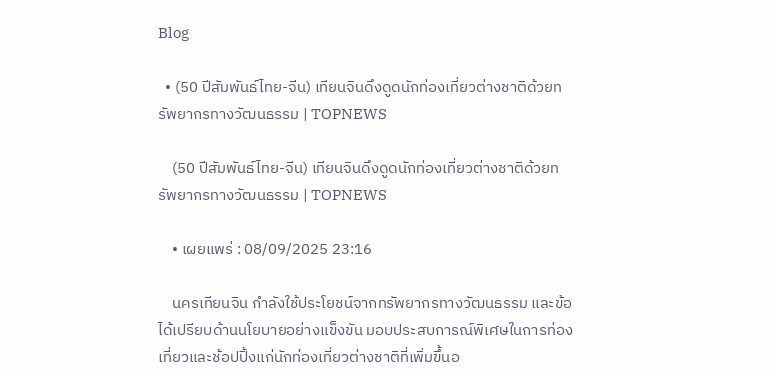Blog

  • (50 ปีสัมพันธ์ไทย-จีน) เทียนจินดึงดูดนักท่องเที่ยวต่างชาติด้วยทรัพยากรทางวัฒนธรรม | TOPNEWS

    (50 ปีสัมพันธ์ไทย-จีน) เทียนจินดึงดูดนักท่องเที่ยวต่างชาติด้วยทรัพยากรทางวัฒนธรรม | TOPNEWS

    • เผยแพร่ : 08/09/2025 23:16

    นครเทียนจิน กำลังใช้ประโยชน์จากทรัพยากรทางวัฒนธรรม และข้อได้เปรียบด้านนโยบายอย่างแข็งขัน มอบประสบการณ์พิเศษในการท่องเที่ยวและช้อปปิ้งแก่นักท่องเที่ยวต่างชาติที่เพิ่มขึ้นอ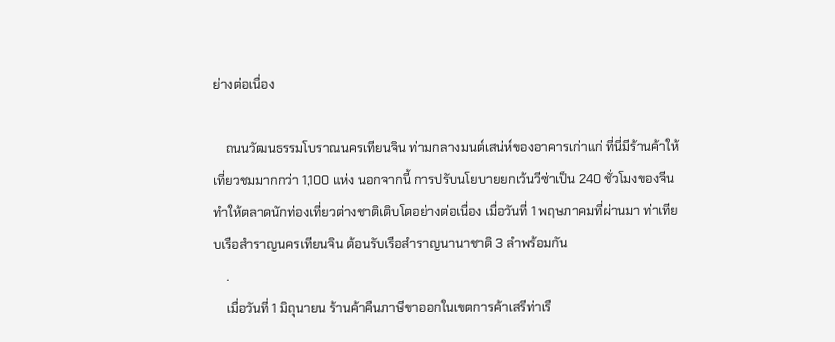ย่างต่อเนื่อง

    ถนนวัฒนธรรมโบราณนครเทียนจิน ท่ามกลางมนต์เสน่ห์ของอาคารเก่าแก่ ที่นี่มีร้านค้าให้เที่ยวชมมากกว่า 1,100 แห่ง นอกจากนี้ การปรับนโยบายยกเว้นวีซ่าเป็น 240 ชั่วโมงของจีน ทำให้ตลาดนักท่องเที่ยวต่างชาติเติบโตอย่างต่อเนื่อง เมื่อวันที่ 1 พฤษภาคมที่ผ่านมา ท่าเทียบเรือสำราญนครเทียนจิน ต้อนรับเรือสำราญนานาชาติ 3 ลำพร้อมกัน
    .
    เมื่อวันที่ 1 มิถุนายน ร้านค้าคืนภาษีขาออกในเขตการค้าเสรีท่าเรื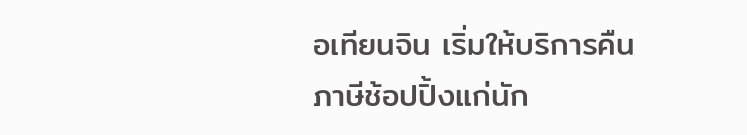อเทียนจิน เริ่มให้บริการคืนภาษีช้อปปิ้งแก่นัก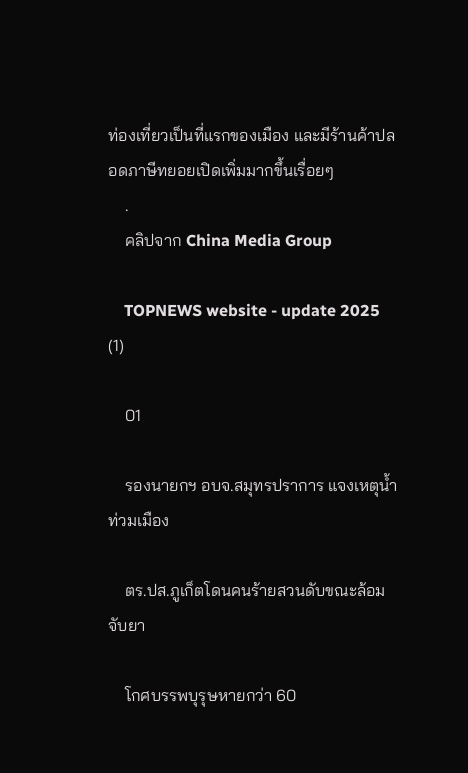ท่องเที่ยวเป็นที่แรกของเมือง และมีร้านค้าปลอดภาษีทยอยเปิดเพิ่มมากขึ้นเรื่อยๆ
    .
    คลิปจาก China Media Group

    TOPNEWS website - update 2025 (1)

    01

    รองนายกฯ อบจ.สมุทรปราการ แจงเหตุน้ำท่วมเมือง

    ตร.ปส.ภูเก็ตโดนคนร้ายสวนดับขณะล้อมจับยา

    โกศบรรพบุรุษหายกว่า 60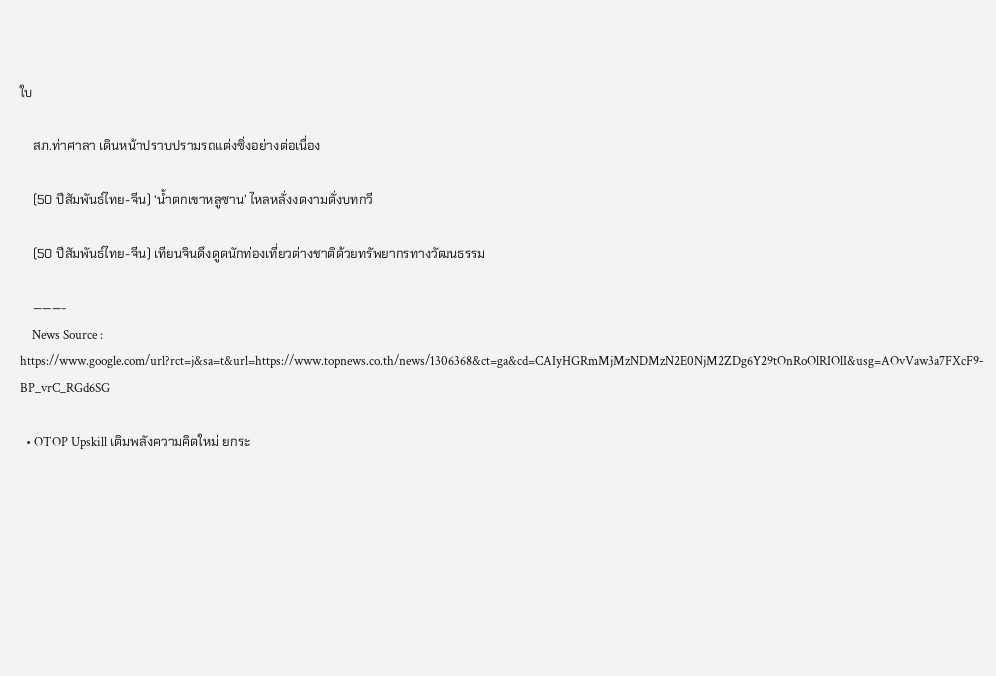ใบ

    สภ.ท่าศาลา เดินหน้าปราบปรามรถแต่งซิ่งอย่างต่อเนื่อง

    (50 ปีสัมพันธ์ไทย-จีน) ‘น้ำตกเขาหลูซาน’ ไหลหลั่งงดงามดั่งบทกวี

    (50 ปีสัมพันธ์ไทย-จีน) เทียนจินดึงดูดนักท่องเที่ยวต่างชาติด้วยทรัพยากรทางวัฒนธรรม

    ———-
    News Source : https://www.google.com/url?rct=j&sa=t&url=https://www.topnews.co.th/news/1306368&ct=ga&cd=CAIyHGRmMjMzNDMzN2E0NjM2ZDg6Y29tOnRoOlRIOlI&usg=AOvVaw3a7FXcF9-BP_vrC_RGd6SG

  • OTOP Upskill เติมพลังความคิดใหม่ ยกระ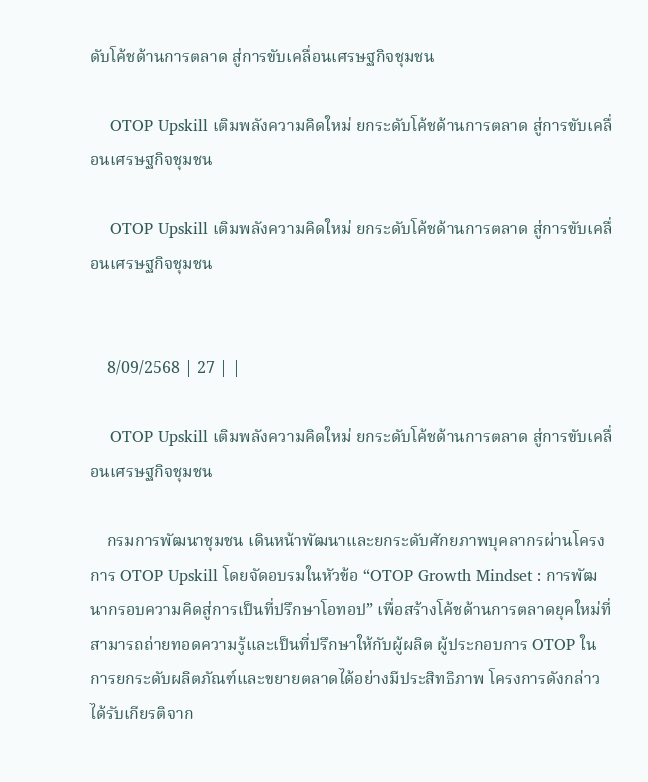ดับโค้ชด้านการตลาด สู่การขับเคลื่อนเศรษฐกิจชุมชน

    OTOP Upskill เติมพลังความคิดใหม่ ยกระดับโค้ชด้านการตลาด สู่การขับเคลื่อนเศรษฐกิจชุมชน

    OTOP Upskill เติมพลังความคิดใหม่ ยกระดับโค้ชด้านการตลาด สู่การขับเคลื่อนเศรษฐกิจชุมชน


    8/09/2568 | 27 | |

    OTOP Upskill เติมพลังความคิดใหม่ ยกระดับโค้ชด้านการตลาด สู่การขับเคลื่อนเศรษฐกิจชุมชน

    กรมการพัฒนาชุมชน เดินหน้าพัฒนาและยกระดับศักยภาพบุคลากรผ่านโครงการ OTOP Upskill โดยจัดอบรมในหัวข้อ “OTOP Growth Mindset : การพัฒนากรอบความคิดสู่การเป็นที่ปรึกษาโอทอป” เพื่อสร้างโค้ชด้านการตลาดยุคใหม่ที่สามารถถ่ายทอดความรู้และเป็นที่ปรึกษาให้กับผู้ผลิต ผู้ประกอบการ OTOP ในการยกระดับผลิตภัณฑ์และขยายตลาดได้อย่างมีประสิทธิภาพ โครงการดังกล่าว ได้รับเกียรติจาก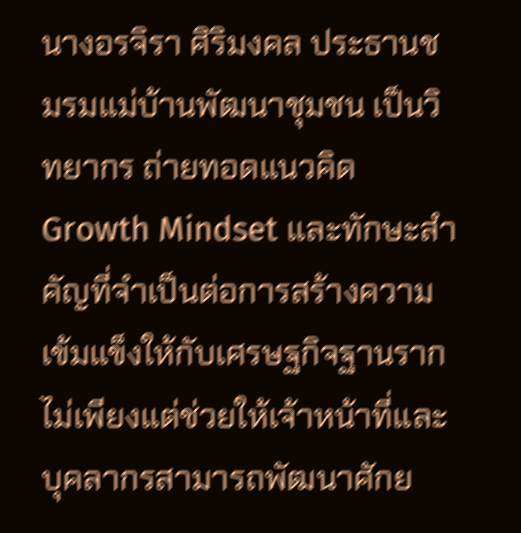นางอรจิรา ศิริมงคล ประธานชมรมแม่บ้านพัฒนาชุมชน เป็นวิทยากร ถ่ายทอดแนวคิด Growth Mindset และทักษะสำคัญที่จำเป็นต่อการสร้างความเข้มแข็งให้กับเศรษฐกิจฐานราก ไม่เพียงแต่ช่วยให้เจ้าหน้าที่และบุคลากรสามารถพัฒนาศักย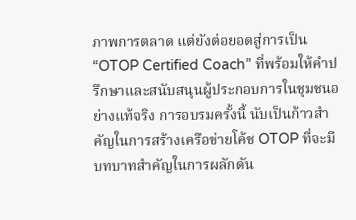ภาพการตลาด แต่ยังต่อยอดสู่การเป็น “OTOP Certified Coach” ที่พร้อมให้คำปรึกษาและสนับสนุนผู้ประกอบการในชุมชนอย่างแท้จริง การอบรมครั้งนี้ นับเป็นก้าวสำคัญในการสร้างเครือข่ายโค้ช OTOP ที่จะมีบทบาทสำคัญในการผลักดัน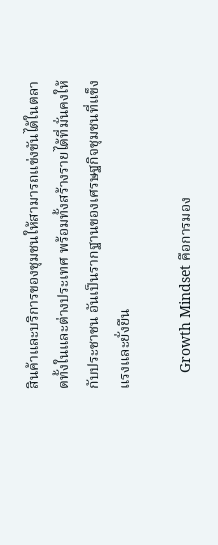สินค้าและบริการของชุมชนให้สามารถแข่งขันได้ในตลาดทั้งในและต่างประเทศ พร้อมทั้งสร้างรายได้ที่มั่นคงให้กับประชาชน อันเป็นรากฐานของเศรษฐกิจชุมชนที่แข็งแรงและยั่งยืน

    Growth Mindset คือการมอง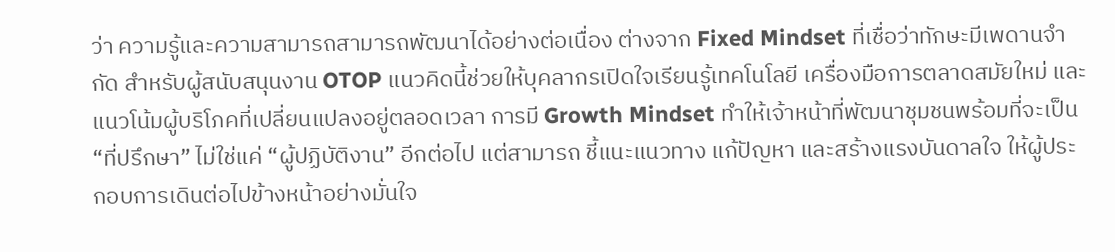ว่า ความรู้และความสามารถสามารถพัฒนาได้อย่างต่อเนื่อง ต่างจาก Fixed Mindset ที่เชื่อว่าทักษะมีเพดานจำกัด สำหรับผู้สนับสนุนงาน OTOP แนวคิดนี้ช่วยให้บุคลากรเปิดใจเรียนรู้เทคโนโลยี เครื่องมือการตลาดสมัยใหม่ และแนวโน้มผู้บริโภคที่เปลี่ยนแปลงอยู่ตลอดเวลา การมี Growth Mindset ทำให้เจ้าหน้าที่พัฒนาชุมชนพร้อมที่จะเป็น “ที่ปรึกษา” ไม่ใช่แค่ “ผู้ปฏิบัติงาน” อีกต่อไป แต่สามารถ ชี้แนะแนวทาง แก้ปัญหา และสร้างแรงบันดาลใจ ให้ผู้ประกอบการเดินต่อไปข้างหน้าอย่างมั่นใจ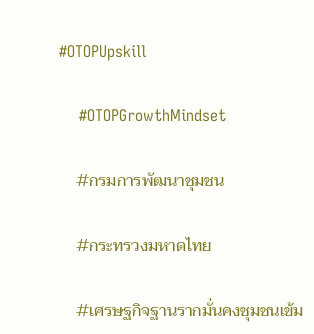#OTOPUpskill

    #OTOPGrowthMindset

    #กรมการพัฒนาชุมชน

    #กระทรวงมหาดไทย

    #เศรษฐกิจฐานรากมั่นคงชุมชนเข้ม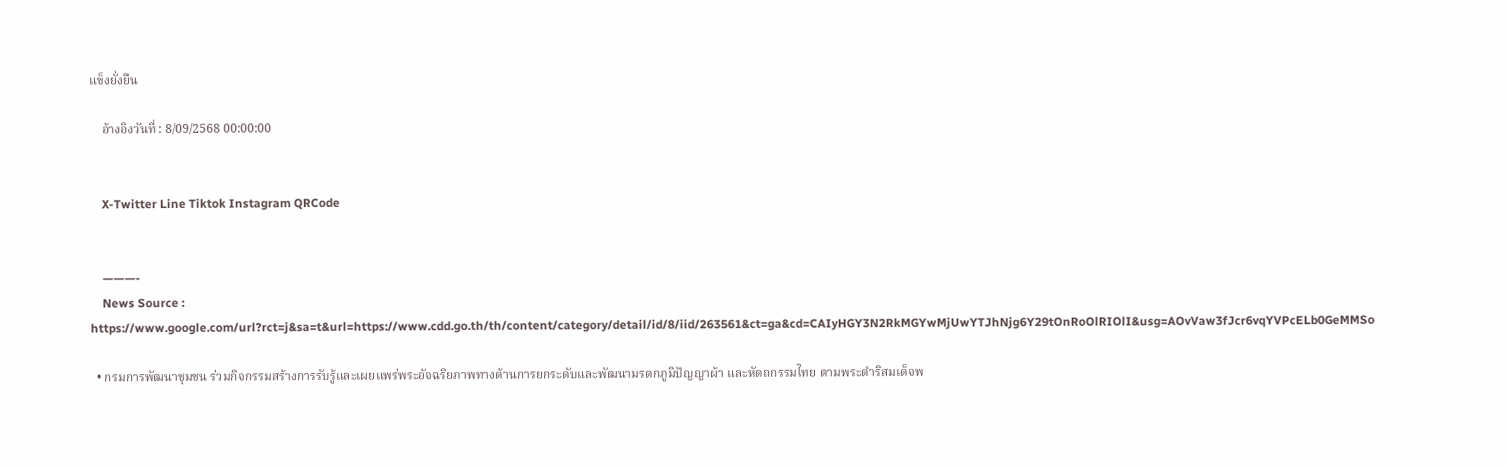แข็งยั่งยืน

    อ้างอิงวันที่ : 8/09/2568 00:00:00


    X-Twitter Line Tiktok Instagram QRCode


    ———-
    News Source : https://www.google.com/url?rct=j&sa=t&url=https://www.cdd.go.th/th/content/category/detail/id/8/iid/263561&ct=ga&cd=CAIyHGY3N2RkMGYwMjUwYTJhNjg6Y29tOnRoOlRIOlI&usg=AOvVaw3fJcr6vqYVPcELb0GeMMSo

  • กรมการพัฒนาชุมชน ร่วมกิจกรรมสร้างการรับรู้และเผยแพร่พระอัจฉริยภาพทางด้านการยกระดับและพัฒนามรดกภูมิปัญญาผ้า และหัตถกรรมไทย ตามพระดำริสมเด็จพ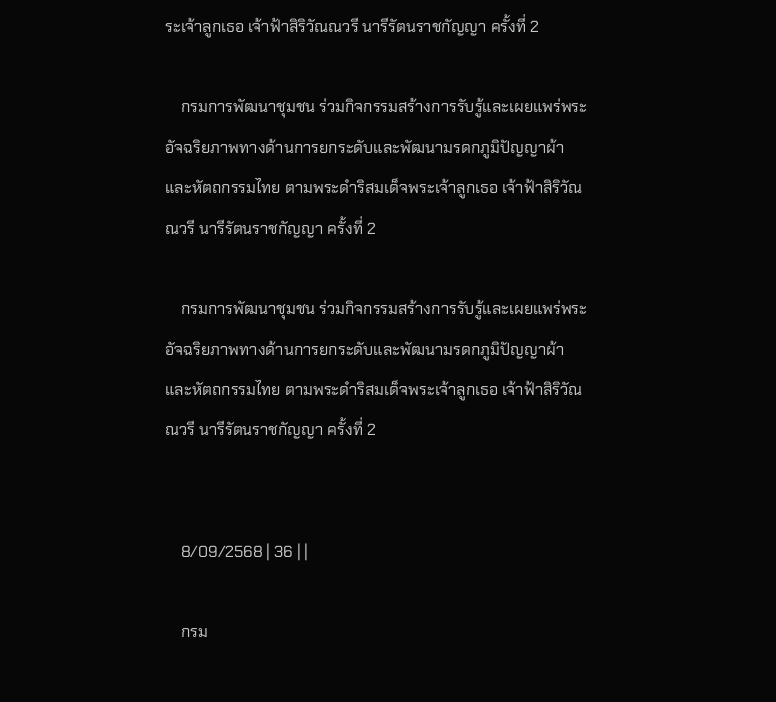ระเจ้าลูกเธอ เจ้าฟ้าสิริวัณณวรี นารีรัตนราชกัญญา ครั้งที่ 2

    กรมการพัฒนาชุมชน ร่วมกิจกรรมสร้างการรับรู้และเผยแพร่พระอัจฉริยภาพทางด้านการยกระดับและพัฒนามรดกภูมิปัญญาผ้า และหัตถกรรมไทย ตามพระดำริสมเด็จพระเจ้าลูกเธอ เจ้าฟ้าสิริวัณณวรี นารีรัตนราชกัญญา ครั้งที่ 2

    กรมการพัฒนาชุมชน ร่วมกิจกรรมสร้างการรับรู้และเผยแพร่พระอัจฉริยภาพทางด้านการยกระดับและพัฒนามรดกภูมิปัญญาผ้า และหัตถกรรมไทย ตามพระดำริสมเด็จพระเจ้าลูกเธอ เจ้าฟ้าสิริวัณณวรี นารีรัตนราชกัญญา ครั้งที่ 2


    8/09/2568 | 36 | |

    กรม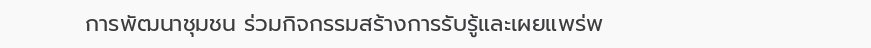การพัฒนาชุมชน ร่วมกิจกรรมสร้างการรับรู้และเผยแพร่พ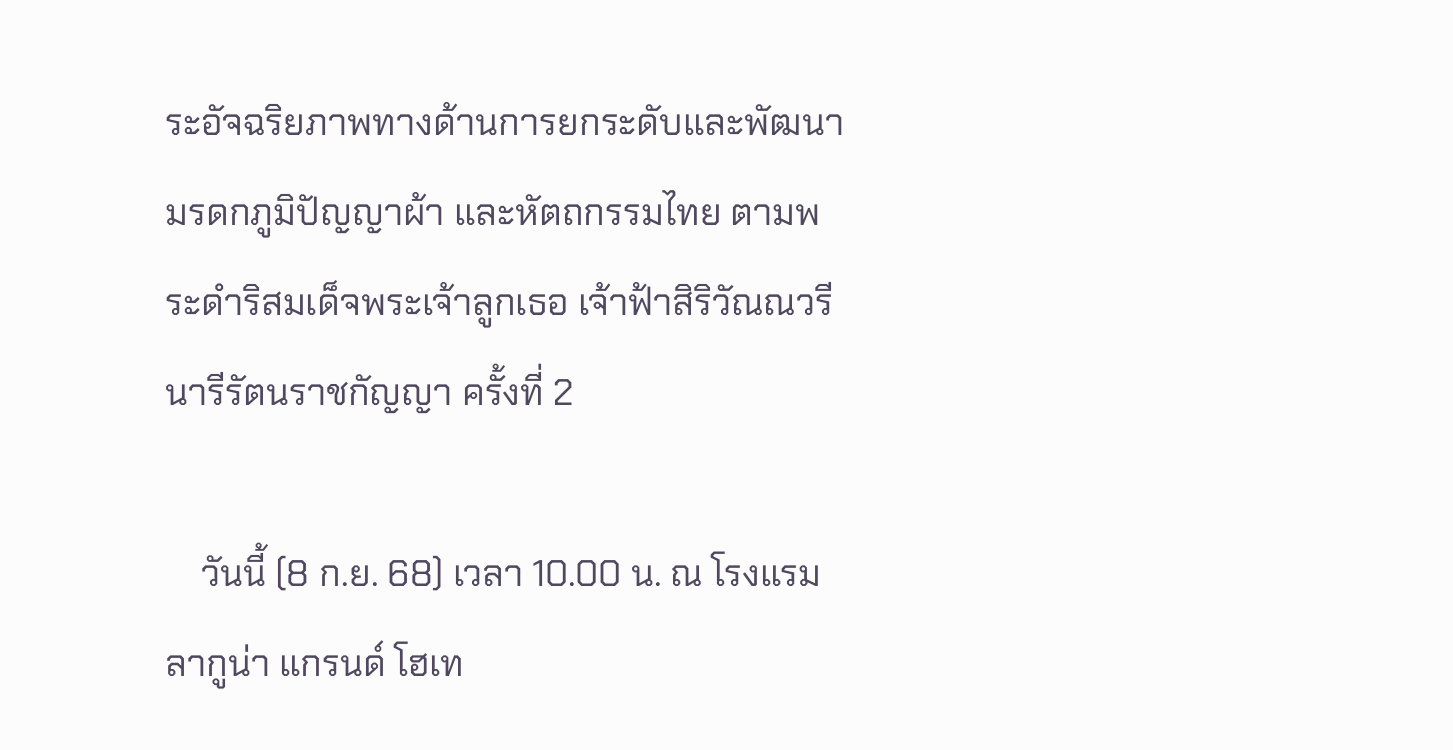ระอัจฉริยภาพทางด้านการยกระดับและพัฒนามรดกภูมิปัญญาผ้า และหัตถกรรมไทย ตามพระดำริสมเด็จพระเจ้าลูกเธอ เจ้าฟ้าสิริวัณณวรี นารีรัตนราชกัญญา ครั้งที่ 2

    วันนี้ (8 ก.ย. 68) เวลา 10.00 น. ณ โรงแรมลากูน่า แกรนด์ โฮเท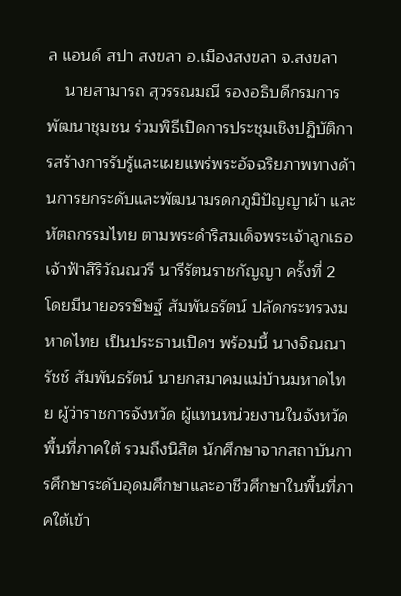ล แอนด์ สปา สงขลา อ.เมืองสงขลา จ.สงขลา
    นายสามารถ สุวรรณมณี รองอธิบดีกรมการพัฒนาชุมชน ร่วมพิธีเปิดการประชุมเชิงปฏิบัติการสร้างการรับรู้และเผยแพร่พระอัจฉริยภาพทางด้านการยกระดับและพัฒนามรดกภูมิปัญญาผ้า และหัตถกรรมไทย ตามพระดำริสมเด็จพระเจ้าลูกเธอ เจ้าฟ้าสิริวัณณวรี นารีรัตนราชกัญญา ครั้งที่ 2  โดยมีนายอรรษิษฐ์ สัมพันธรัตน์ ปลัดกระทรวงมหาดไทย เป็นประธานเปิดฯ พร้อมนี้ นางจิณณารัชช์ สัมพันธรัตน์ นายกสมาคมแม่บ้านมหาดไทย ผู้ว่าราชการจังหวัด ผู้แทนหน่วยงานในจังหวัดพื้นที่ภาคใต้ รวมถึงนิสิต นักศึกษาจากสถาบันการศึกษาระดับอุดมศึกษาและอาชีวศึกษาในพื้นที่ภาคใต้เข้า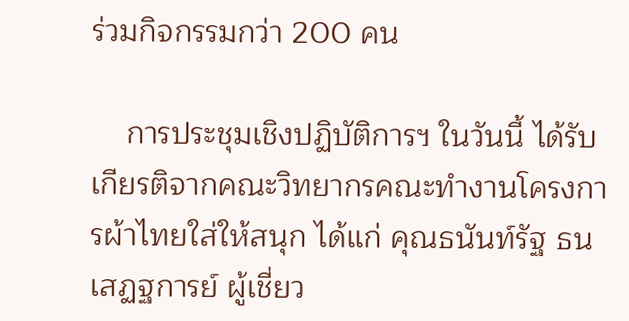ร่วมกิจกรรมกว่า 200 คน

    การประชุมเชิงปฏิบัติการฯ ในวันนี้ ได้รับเกียรติจากคณะวิทยากรคณะทำงานโครงการผ้าไทยใส่ให้สนุก ได้แก่ คุณธนันท์รัฐ ธนเสฏฐการย์ ผู้เชี่ยว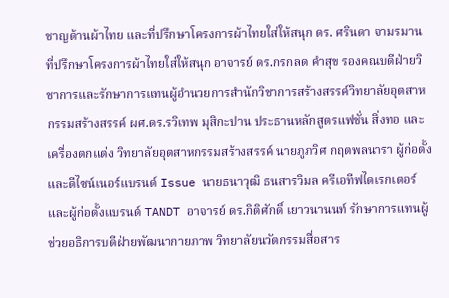ชาญด้านผ้าไทย และที่ปรึกษาโครงการผ้าไทยใส่ให้สนุก ดร. ศรินดา จามรมาน ที่ปรึกษาโครงการผ้าไทยใส่ให้สนุก อาจารย์ ดร.กรกลด คำสุข รองคณบดีฝ่ายวิชาการและรักษาการแทนผู้อำนวยการสำนักวิชาการสร้างสรรค์วิทยาลัยอุตสาหกรรมสร้างสรรค์ ผศ.ดร.รวิเทพ มุสิกะปาน ประธานหลักสูตรแฟชั่น สิ่งทอ และเครื่องตกแต่ง วิทยาลัยอุตสาหกรรมสร้างสรรค์ นายภูภวิศ กฤตพลนารา ผู้ก่อตั้งและดีไซน์เนอร์แบรนด์ Issue นายธนาวุฒิ ธนสารวิมล ครีเอทีฟไดเรกเตอร์ และผู้ก่อตั้งแบรนด์ TANDT อาจารย์ ดร.กิติศักดิ์ เยาวนานนท์ รักษาการแทนผู้ช่วยอธิการบดีฝ่ายพัฒนากายภาพ วิทยาลัยนวัตกรรมสื่อสาร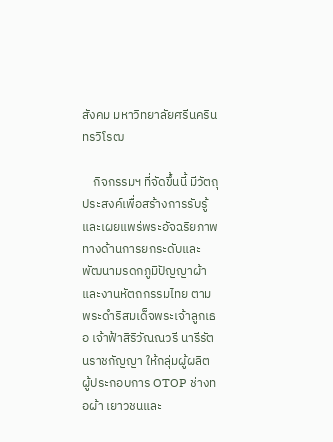สังคม มหาวิทยาลัยศรีนครินทรวิโรฒ

    กิจกรรมฯ ที่จัดขึ้นนี้ มีวัตถุประสงค์เพื่อสร้างการรับรู้และเผยแพร่พระอัจฉริยภาพ ทางด้านการยกระดับและพัฒนามรดกภูมิปัญญาผ้าและงานหัตถกรรมไทย ตามพระดําริสมเด็จพระเจ้าลูกเธอ เจ้าฟ้าสิริวัณณวรี นารีรัตนราชกัญญา ให้กลุ่มผู้ผลิต ผู้ประกอบการ OTOP ช่างทอผ้า เยาวชนและ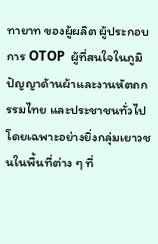ทายาท ของผู้ผลิต ผู้ประกอบการ OTOP  ผู้ที่สนใจในภูมิปัญญาด้านผ้าและงานหัตถกรรมไทย และประชาชนทั่วไป โดยเฉพาะอย่างยิ่งกลุ่มเยาวชนในพื้นที่ต่าง ๆ ที่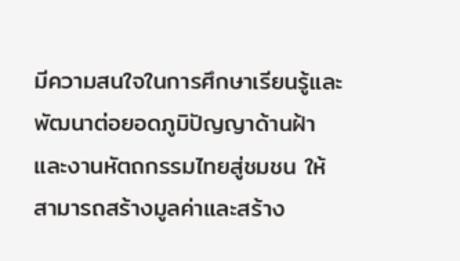มีความสนใจในการศึกษาเรียนรู้และพัฒนาต่อยอดภูมิปัญญาด้านฝ้า และงานหัตถกรรมไทยสู่ชมชน ให้สามารถสร้างมูลค่าและสร้าง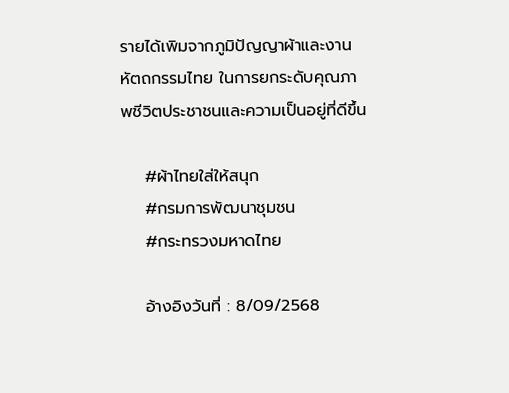รายได้เพิมจากภูมิปัญญาผ้าและงานหัตถกรรมไทย ในการยกระดับคุณภาพชีวิตประชาชนและความเป็นอยู่ที่ดีขึ้น

    #ผ้าไทยใส่ให้สนุก
    #กรมการพัฒนาชุมชน
    #กระทรวงมหาดไทย

    อ้างอิงวันที่ : 8/09/2568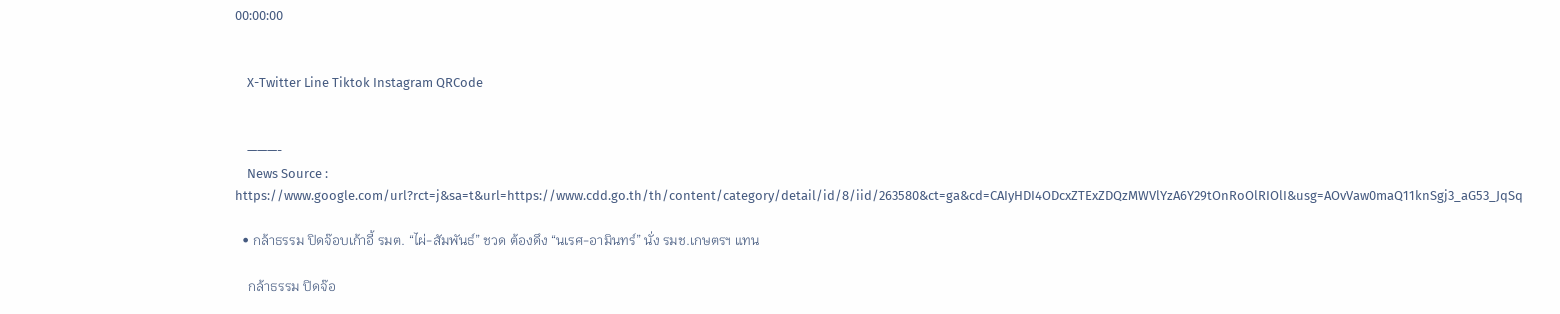00:00:00


    X-Twitter Line Tiktok Instagram QRCode


    ———-
    News Source : https://www.google.com/url?rct=j&sa=t&url=https://www.cdd.go.th/th/content/category/detail/id/8/iid/263580&ct=ga&cd=CAIyHDI4ODcxZTExZDQzMWVlYzA6Y29tOnRoOlRIOlI&usg=AOvVaw0maQ11knSgj3_aG53_JqSq

  • กล้าธรรม ปิดจ๊อบเก้าอี้ รมต. “ไผ่-สัมพันธ์” ชวด ต้องดึง “นเรศ-อามินทร์” นั่ง รมช.เกษตรฯ แทน

    กล้าธรรม ปิดจ๊อ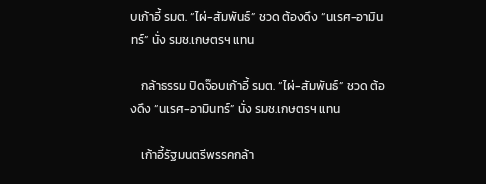บเก้าอี้ รมต. “ไผ่-สัมพันธ์” ชวด ต้องดึง “นเรศ-อามินทร์” นั่ง รมช.เกษตรฯ แทน

    กล้าธรรม ปิดจ๊อบเก้าอี้ รมต. “ไผ่-สัมพันธ์” ชวด ต้องดึง “นเรศ-อามินทร์” นั่ง รมช.เกษตรฯ แทน

    เก้าอี้รัฐมนตรีพรรคกล้า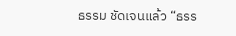ธรรม ชัดเจนแล้ว “ธรร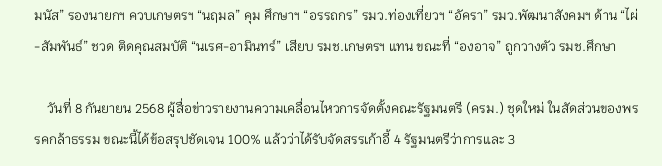มนัส” รองนายกฯ ควบเกษตรฯ “นฤมล” คุม ศึกษาฯ “อรรถกร” รมว.ท่องเที่ยวฯ “อัครา” รมว.พัฒนาสังคมฯ ด้าน “ไผ่-สัมพันธ์” ชวด ติดคุณสมบัติ “นเรศ-อามินทร์” เสียบ รมช.เกษตรฯ แทน ขณะที่ “องอาจ” ถูกวางตัว รมช.ศึกษา

    วันที่ 8 กันยายน 2568 ผู้สื่อข่าวรายงานความเคลื่อนไหวการจัดตั้งคณะรัฐมนตรี (ครม.) ชุดใหม่ ในสัดส่วนของพรรคกล้าธรรม ขณะนี้ได้ข้อสรุปชัดเจน 100% แล้วว่าได้รับจัดสรรเก้าอี้ 4 รัฐมนตรีว่าการและ 3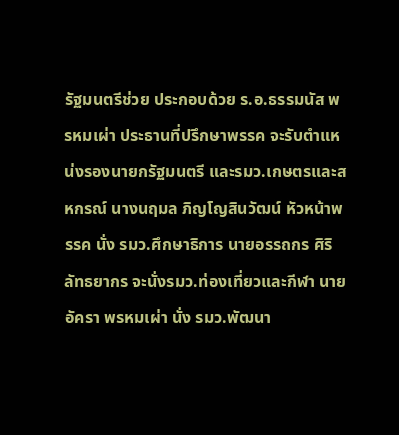รัฐมนตรีช่วย ประกอบด้วย ร.อ.ธรรมนัส พรหมเผ่า ประธานที่ปรึกษาพรรค จะรับตำแหน่งรองนายกรัฐมนตรี และรมว.เกษตรและสหกรณ์ นางนฤมล ภิญโญสินวัฒน์ หัวหน้าพรรค นั่ง รมว.ศึกษาธิการ นายอรรถกร ศิริลัทธยากร จะนั่งรมว.ท่องเที่ยวและกีฬา นายอัครา พรหมเผ่า นั่ง รมว.พัฒนา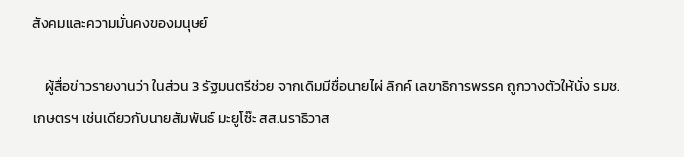สังคมและความมั่นคงของมนุษย์

    ผู้สื่อข่าวรายงานว่า ในส่วน 3 รัฐมนตรีช่วย จากเดิมมีชื่อนายไผ่ ลิกค์ เลขาธิการพรรค ถูกวางตัวให้นั่ง รมช.เกษตรฯ เช่นเดียวกับนายสัมพันธ์ มะยูโซ๊ะ สส.นราธิวาส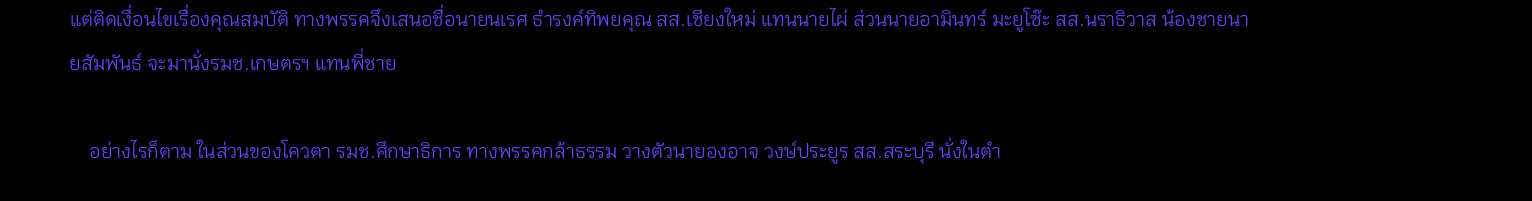แต่ติดเงื่อนไขเรื่องคุณสมบัติ ทางพรรคจึงเสนอชื่อนายนเรศ ธำรงค์ทิพยคุณ สส.เชียงใหม่ แทนนายไผ่ ส่วนนายอามินทร์ มะยูโซ๊ะ สส.นราธิวาส น้องชายนายสัมพันธ์ จะมานั่งรมช.เกษตรฯ แทนพี่ชาย

    อย่างไรก็ตาม ในส่วนของโควตา รมช.ศึกษาธิการ ทางพรรคกล้าธรรม วางตัวนายองอาจ วงษ์ประยูร สส.สระบุรี นั่งในตำ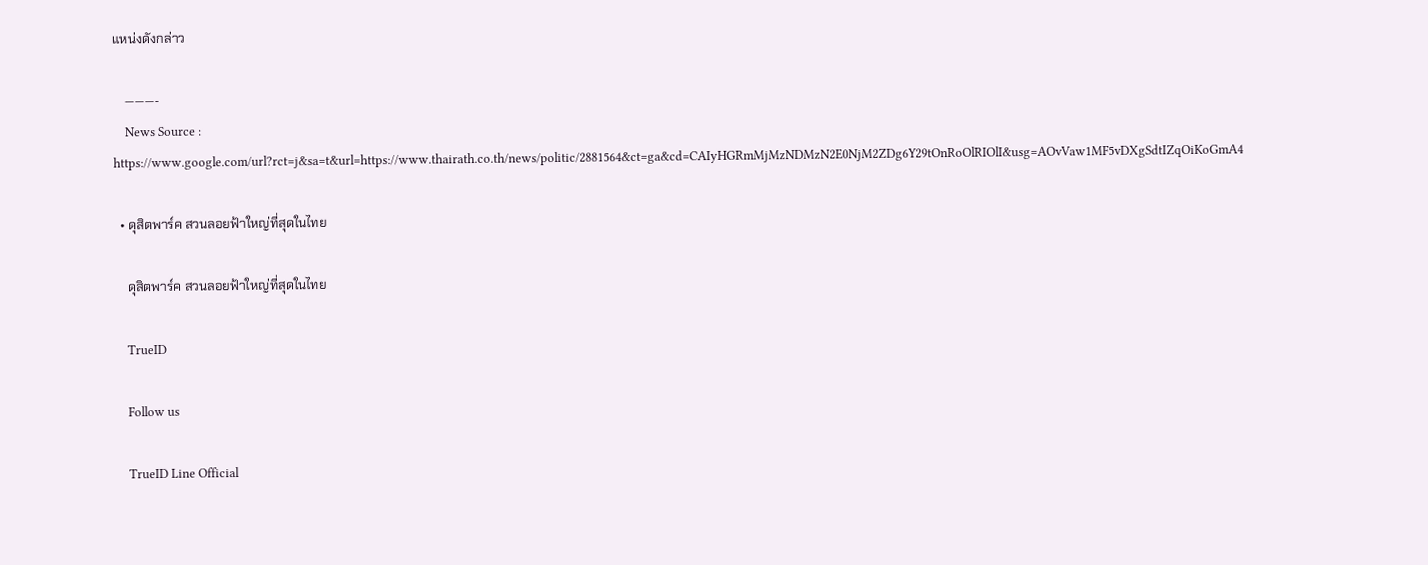แหน่งดังกล่าว

    ———-
    News Source : https://www.google.com/url?rct=j&sa=t&url=https://www.thairath.co.th/news/politic/2881564&ct=ga&cd=CAIyHGRmMjMzNDMzN2E0NjM2ZDg6Y29tOnRoOlRIOlI&usg=AOvVaw1MF5vDXgSdtIZqOiKoGmA4

  • ดุสิตพาร์ค สวนลอยฟ้าใหญ่ที่สุดในไทย

    ดุสิตพาร์ค สวนลอยฟ้าใหญ่ที่สุดในไทย

    TrueID

    Follow us

    TrueID Line Official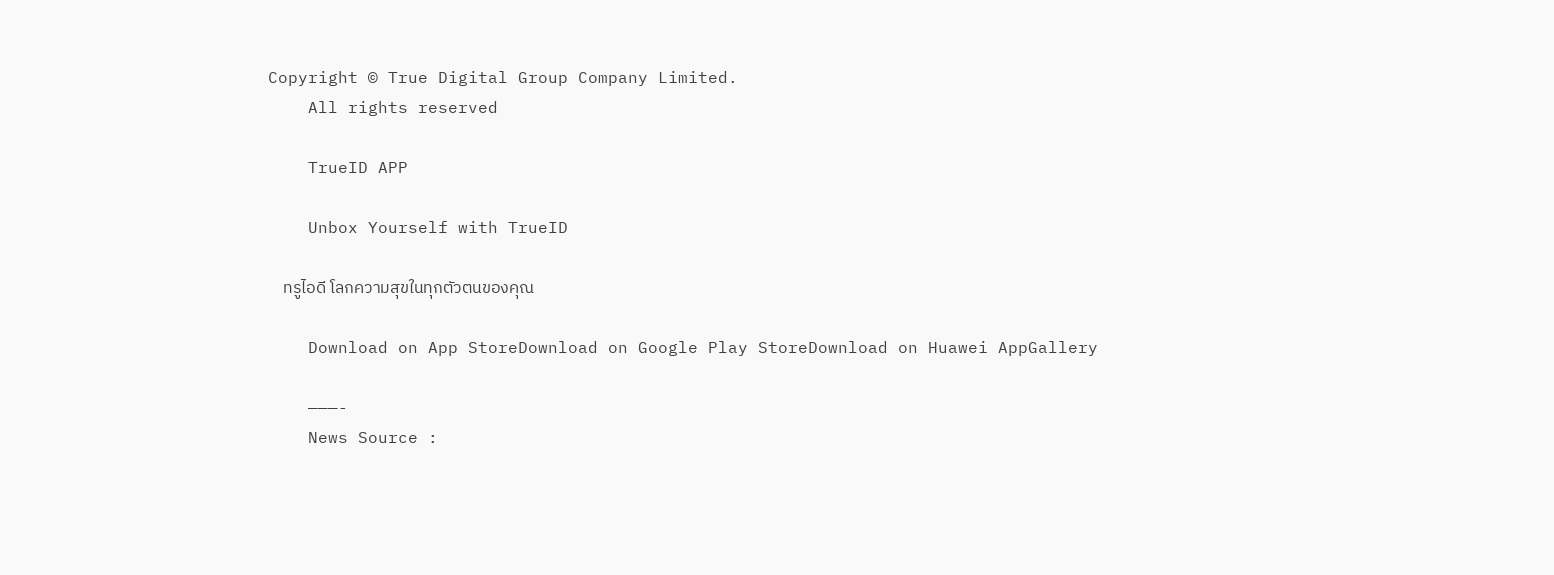Copyright © True Digital Group Company Limited.
    All rights reserved

    TrueID APP

    Unbox Yourself with TrueID

    ทรูไอดี โลกความสุขในทุกตัวตนของคุณ

    Download on App StoreDownload on Google Play StoreDownload on Huawei AppGallery

    ———-
    News Source :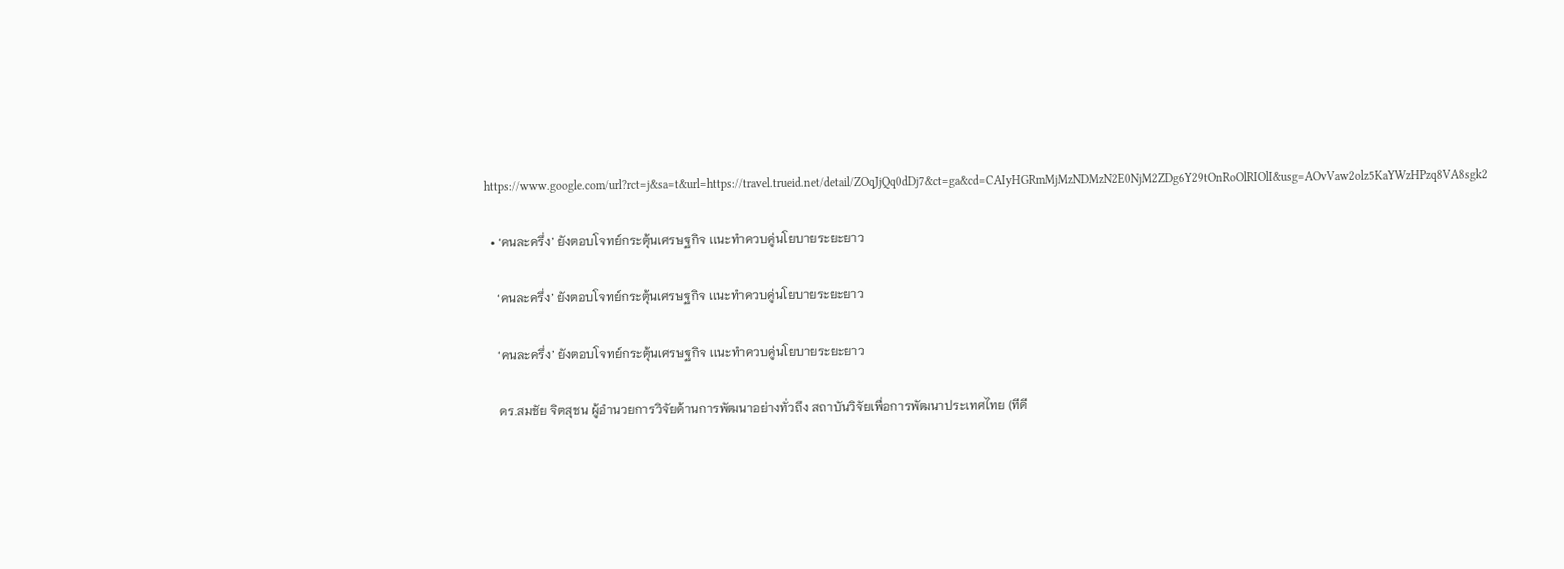https://www.google.com/url?rct=j&sa=t&url=https://travel.trueid.net/detail/ZOqJjQq0dDj7&ct=ga&cd=CAIyHGRmMjMzNDMzN2E0NjM2ZDg6Y29tOnRoOlRIOlI&usg=AOvVaw2olz5KaYWzHPzq8VA8sgk2

  • ‘คนละครึ่ง’ ยังตอบโจทย์กระตุ้นเศรษฐกิจ เเนะทำควบคู่นโยบายระยะยาว

    ‘คนละครึ่ง’ ยังตอบโจทย์กระตุ้นเศรษฐกิจ เเนะทำควบคู่นโยบายระยะยาว

    ‘คนละครึ่ง’ ยังตอบโจทย์กระตุ้นเศรษฐกิจ เเนะทำควบคู่นโยบายระยะยาว

    ดร.สมชัย จิตสุชน ผู้อำนวยการวิจัยด้านการพัฒนาอย่างทั่วถึง สถาบันวิจัยเพื่อการพัฒนาประเทศไทย (ทีดี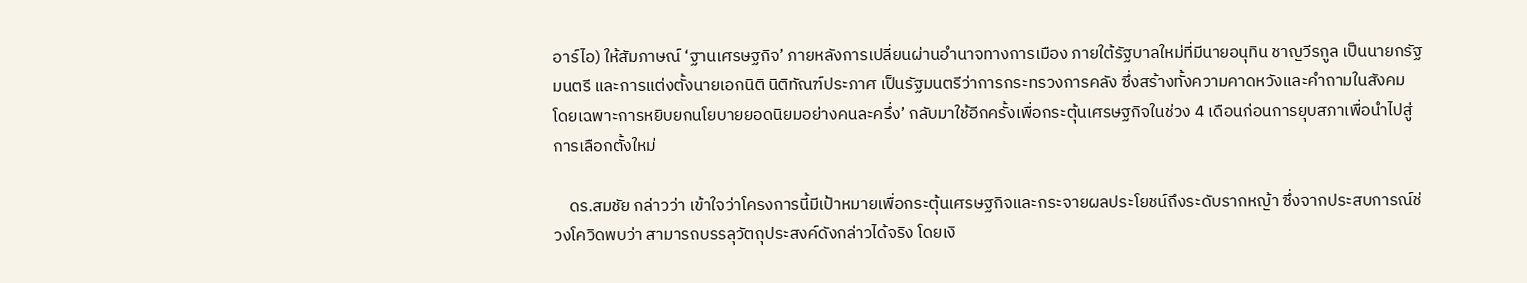อาร์ไอ) ให้สัมภาษณ์ ‘ฐานเศรษฐกิจ’ ภายหลังการเปลี่ยนผ่านอำนาจทางการเมือง ภายใต้รัฐบาลใหม่ที่มีนายอนุทิน ชาญวีรกูล เป็นนายกรัฐมนตรี และการแต่งตั้งนายเอกนิติ นิติทัณฑ์ประภาศ เป็นรัฐมนตรีว่าการกระทรวงการคลัง ซึ่งสร้างทั้งความคาดหวังและคำถามในสังคม โดยเฉพาะการหยิบยกนโยบายยอดนิยมอย่างคนละครึ่ง’ กลับมาใช้อีกครั้งเพื่อกระตุ้นเศรษฐกิจในช่วง 4 เดือนก่อนการยุบสภาเพื่อนำไปสู่การเลือกตั้งใหม่

    ดร.สมชัย กล่าวว่า เข้าใจว่าโครงการนี้มีเป้าหมายเพื่อกระตุ้นเศรษฐกิจและกระจายผลประโยชน์ถึงระดับรากหญ้า ซึ่งจากประสบการณ์ช่วงโควิดพบว่า สามารถบรรลุวัตถุประสงค์ดังกล่าวได้จริง โดยเงิ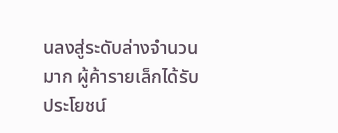นลงสู่ระดับล่างจำนวนมาก ผู้ค้ารายเล็กได้รับประโยชน์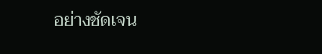อย่างชัดเจน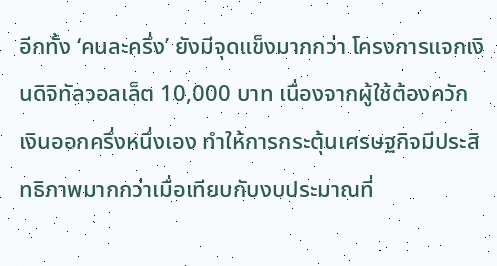อีกทั้ง ‘คนละครึ่ง’ ยังมีจุดแข็งมากกว่า โครงการแจกเงินดิจิทัลวอลเล็ต 10,000 บาท เนื่องจากผู้ใช้ต้องควักเงินออกครึ่งหนึ่งเอง ทำให้การกระตุ้นเศรษฐกิจมีประสิทธิภาพมากกว่าเมื่อเทียบกับงบประมาณที่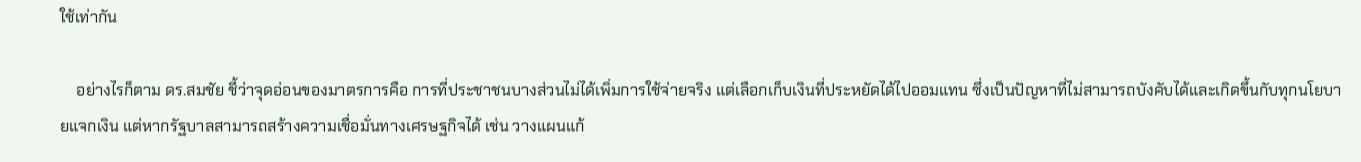ใช้เท่ากัน

    อย่างไรก็ตาม ดร.สมชัย ชี้ว่าจุดอ่อนของมาตรการคือ การที่ประชาชนบางส่วนไม่ได้เพิ่มการใช้จ่ายจริง แต่เลือกเก็บเงินที่ประหยัดได้ไปออมแทน ซึ่งเป็นปัญหาที่ไม่สามารถบังคับได้และเกิดขึ้นกับทุกนโยบายแจกเงิน แต่หากรัฐบาลสามารถสร้างความเชื่อมั่นทางเศรษฐกิจได้ เช่น วางแผนแก้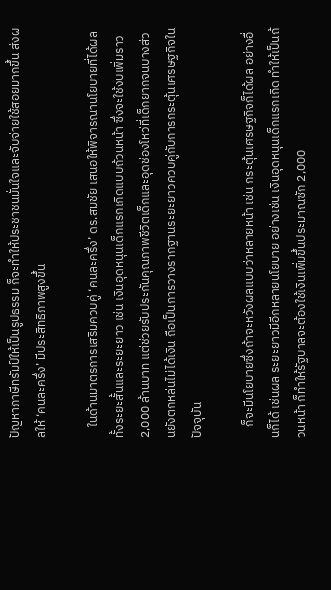ปัญหาภาษีทรัมป์ให้เป็นรูปธรรม ก็จะทำให้ประชาชนมั่นใจและจับจ่ายใช้สอยมากขึ้น ส่งผลให้ ‘คนละครึ่ง’ มีประสิทธิภาพสูงขึ้น

    ในด้านมาตรการเสริมควบคู่ ‘คนละครึ่ง’ ดร.สมชัย เสนอให้พิจารณานโยบายที่ได้ผลทั้งระยะสั้นและระยะยาว เช่น เงินอุดหนุนเด็กแรกเกิดแบบถ้วนหน้า ซึ่งจะใช้งบเพิ่มราว 2,000 ล้านบาท แต่ช่วยรับประกันคุณภาพชีวิตเด็กและอุดช่องโหว่ที่เด็กยากจนบางส่วนยังตกหล่นไม่ได้เงิน ถือเป็นการวางรากฐานระยะยาวควบคู่กับการกระตุ้นเศรษฐกิจในปัจจุบัน

    ก็จะมีนโยบายซึ่งถ้าจะหวังผลแบบว่าหลายหน้า เช่น กระตุ้นเศรษฐกิจก็ได้ผล อย่างอื่นก็ได้ เช่นผล ระยะยาวมีอีกหลายนโยบาย อย่างเช่น เงินอุดหนุนเด็กแรกเกิด ทําให้เป็นถ้วนหน้า ก็ทําให้รัฐบาลจะต้องใช้เงินเพิ่มขึ้นประมาณซัก 2,000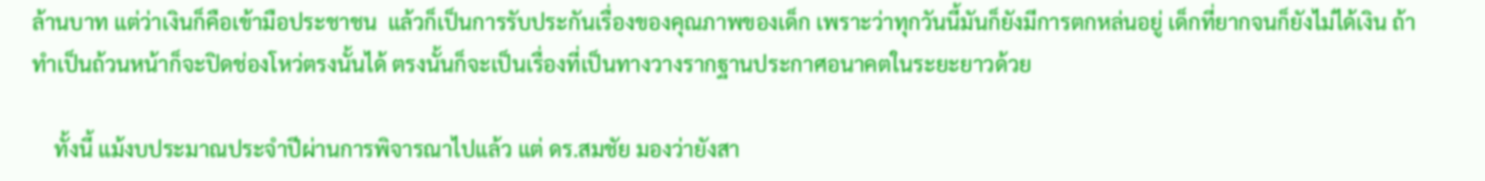ล้านบาท แต่ว่าเงินก็คือเข้ามือประชาชน  แล้วก็เป็นการรับประกันเรื่องของคุณภาพของเด็ก เพราะว่าทุกวันนี้มันก็ยังมีการตกหล่นอยู่ เด็กที่ยากจนก็ยังไม่ได้เงิน ถ้าทําเป็นถ้วนหน้าก็จะปิดช่องโหว่ตรงนั้นได้ ตรงนั้นก็จะเป็นเรื่องที่เป็นทางวางรากฐานประกาศอนาคตในระยะยาวด้วย

    ทั้งนี้ แม้งบประมาณประจำปีผ่านการพิจารณาไปแล้ว แต่ ดร.สมชัย มองว่ายังสา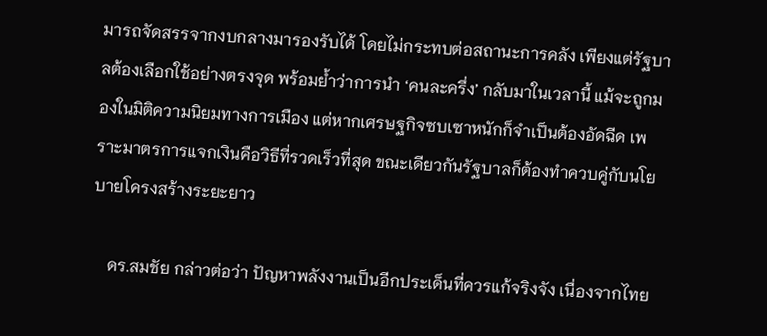มารถจัดสรรจากงบกลางมารองรับได้ โดยไม่กระทบต่อสถานะการคลัง เพียงแต่รัฐบาลต้องเลือกใช้อย่างตรงจุด พร้อมย้ำว่าการนำ ‘คนละครึ่ง’ กลับมาในเวลานี้ แม้จะถูกมองในมิติความนิยมทางการเมือง แต่หากเศรษฐกิจซบเซาหนักก็จำเป็นต้องอัดฉีด เพราะมาตรการแจกเงินคือวิธีที่รวดเร็วที่สุด ขณะเดียวกันรัฐบาลก็ต้องทำควบคู่กับนโยบายโครงสร้างระยะยาว

    ดร.สมชัย กล่าวต่อว่า ปัญหาพลังงานเป็นอีกประเด็นที่ควรแก้จริงจัง เนื่องจากไทย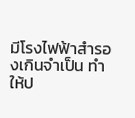มีโรงไฟฟ้าสำรองเกินจำเป็น ทำให้ป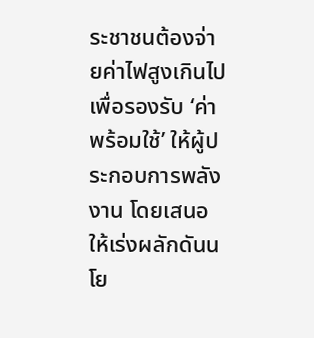ระชาชนต้องจ่ายค่าไฟสูงเกินไปเพื่อรองรับ ‘ค่าพร้อมใช้’ ให้ผู้ประกอบการพลังงาน โดยเสนอให้เร่งผลักดันนโย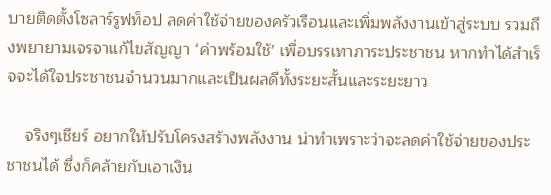บายติดตั้งโซลาร์รูฟท็อป ลดค่าใช้จ่ายของครัวเรือนและเพิ่มพลังงานเข้าสู่ระบบ รวมถึงพยายามเจรจาแก้ไขสัญญา ‘ค่าพร้อมใช้’ เพื่อบรรเทาภาระประชาชน หากทำได้สำเร็จจะได้ใจประชาชนจำนวนมากและเป็นผลดีทั้งระยะสั้นและระยะยาว

    จริงๆเชียร์ อยากให้ปรับโครงสร้างพลังงาน น่าทําเพราะว่าจะลดค่าใช้จ่ายของประชาชนได้ ซึ่งก็คล้ายกับเอาเงิน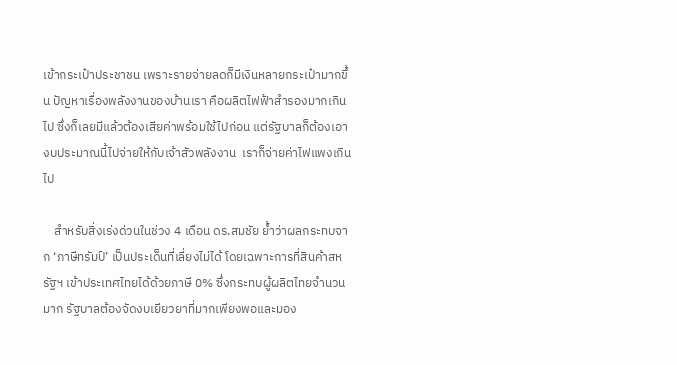เข้ากระเป๋าประชาชน เพราะรายจ่ายลดก็มีเงินหลายกระเป๋ามากขึ้น ปัญหาเรื่องพลังงานของบ้านเรา คือผลิตไฟฟ้าสํารองมากเกินไป ซึ่งก็เลยมีแล้วต้องเสียค่าพร้อมใช้ไปก่อน แต่รัฐบาลก็ต้องเอางบประมาณนี้ไปจ่ายให้กับเจ้าสัวพลังงาน  เราก็จ่ายค่าไฟแพงเกินไป

    สำหรับสิ่งเร่งด่วนในช่วง 4 เดือน ดร.สมชัย ย้ำว่าผลกระทบจาก ‘ภาษีทรัมป์’ เป็นประเด็นที่เลี่ยงไม่ได้ โดยเฉพาะการที่สินค้าสหรัฐฯ เข้าประเทศไทยได้ด้วยภาษี 0% ซึ่งกระทบผู้ผลิตไทยจำนวนมาก รัฐบาลต้องจัดงบเยียวยาที่มากเพียงพอและมอง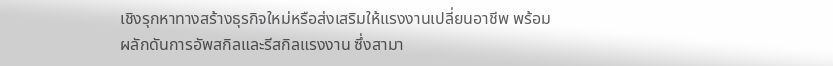เชิงรุกหาทางสร้างธุรกิจใหม่หรือส่งเสริมให้แรงงานเปลี่ยนอาชีพ พร้อมผลักดันการอัพสกิลและรีสกิลแรงงาน ซึ่งสามา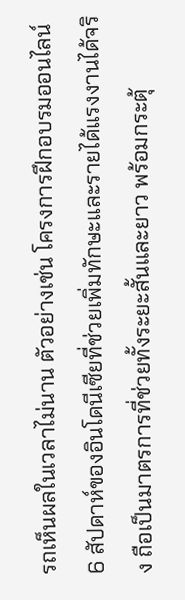รถเห็นผลในเวลาไม่นาน ตัวอย่างเช่น โครงการฝึกอบรมออนไลน์ 6 สัปดาห์ของอินโดนีเซียที่ช่วยเพิ่มทักษะและรายได้แรงงานได้จริง ถือเป็นมาตรการที่ช่วยทั้งระยะสั้นและยาว พร้อมกระตุ้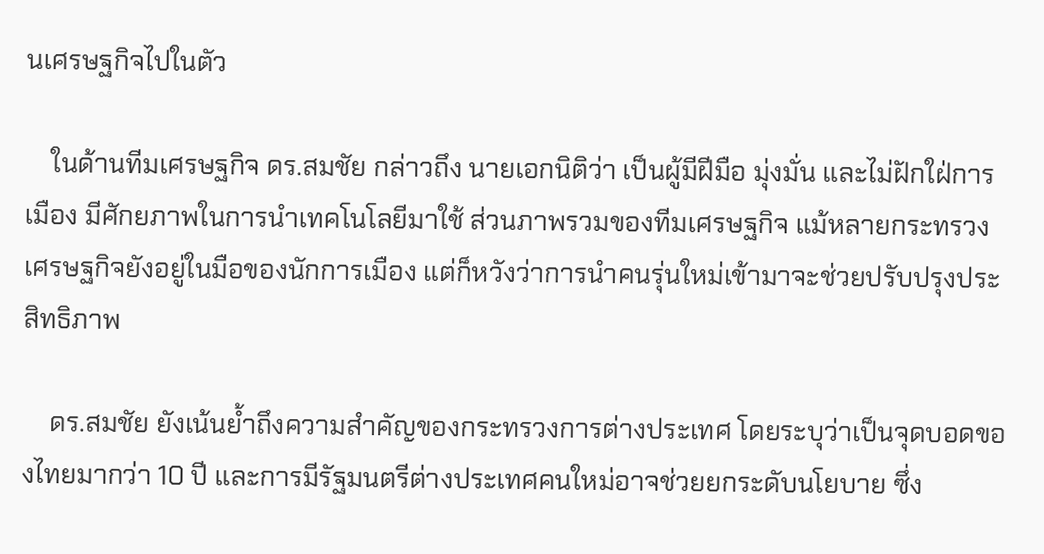นเศรษฐกิจไปในตัว

    ในด้านทีมเศรษฐกิจ ดร.สมชัย กล่าวถึง นายเอกนิติว่า เป็นผู้มีฝีมือ มุ่งมั่น และไม่ฝักใฝ่การเมือง มีศักยภาพในการนำเทคโนโลยีมาใช้ ส่วนภาพรวมของทีมเศรษฐกิจ แม้หลายกระทรวงเศรษฐกิจยังอยู่ในมือของนักการเมือง แต่ก็หวังว่าการนำคนรุ่นใหม่เข้ามาจะช่วยปรับปรุงประสิทธิภาพ

    ดร.สมชัย ยังเน้นย้ำถึงความสำคัญของกระทรวงการต่างประเทศ โดยระบุว่าเป็นจุดบอดของไทยมากว่า 10 ปี และการมีรัฐมนตรีต่างประเทศคนใหม่อาจช่วยยกระดับนโยบาย ซึ่ง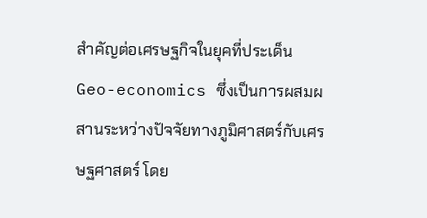สำคัญต่อเศรษฐกิจในยุคที่ประเด็น Geo-economics ซึ่งเป็นการผสมผสานระหว่างปัจจัยทางภูมิศาสตร์กับเศรษฐศาสตร์ โดย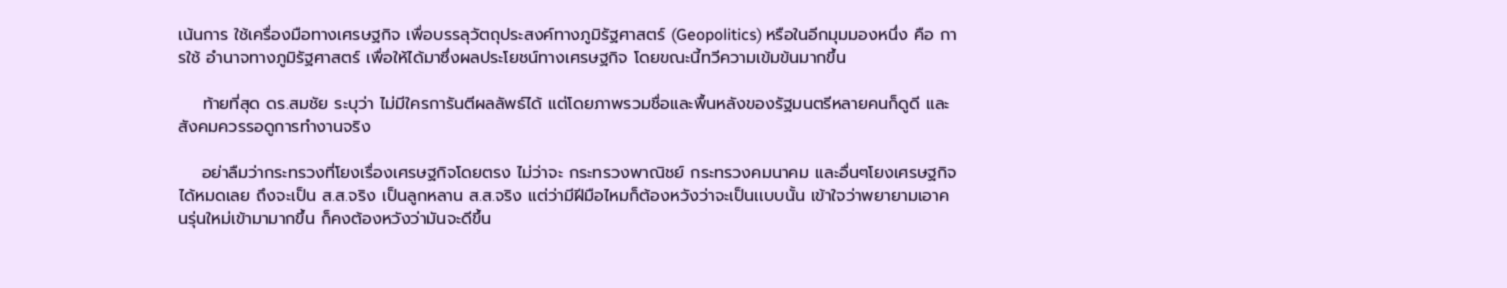เน้นการ ใช้เครื่องมือทางเศรษฐกิจ เพื่อบรรลุวัตถุประสงค์ทางภูมิรัฐศาสตร์ (Geopolitics) หรือในอีกมุมมองหนึ่ง คือ การใช้ อำนาจทางภูมิรัฐศาสตร์ เพื่อให้ได้มาซึ่งผลประโยชน์ทางเศรษฐกิจ โดยขณะนี้ทวีความเข้มข้นมากขึ้น

    ท้ายที่สุด ดร.สมชัย ระบุว่า ไม่มีใครการันตีผลลัพธ์ได้ แต่โดยภาพรวมชื่อและพื้นหลังของรัฐมนตรีหลายคนก็ดูดี และสังคมควรรอดูการทำงานจริง

    อย่าลืมว่ากระทรวงที่โยงเรื่องเศรษฐกิจโดยตรง ไม่ว่าจะ กระทรวงพาณิชย์ กระทรวงคมนาคม เเละอื่นๆโยงเศรษฐกิจได้หมดเลย ถึงจะเป็น ส.ส.จริง เป็นลูกหลาน ส.ส.จริง แต่ว่ามีฝีมือไหมก็ต้องหวังว่าจะเป็นเเบบนั้น เข้าใจว่าพยายามเอาคนรุ่นใหม่เข้ามามากขึ้น ก็คงต้องหวังว่ามันจะดีขึ้น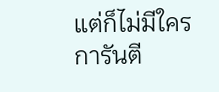แต่ก็ไม่มีใครการันตี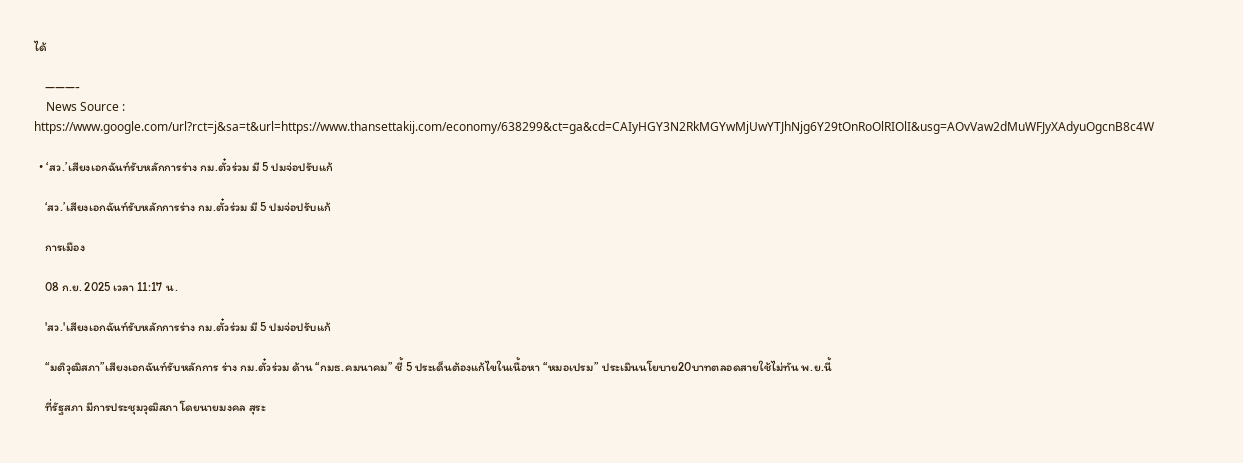ได้

    ———-
    News Source : https://www.google.com/url?rct=j&sa=t&url=https://www.thansettakij.com/economy/638299&ct=ga&cd=CAIyHGY3N2RkMGYwMjUwYTJhNjg6Y29tOnRoOlRIOlI&usg=AOvVaw2dMuWFJyXAdyuOgcnB8c4W

  • ‘สว.’เสียงเอกฉันท์รับหลักการร่าง กม.ตั๋วร่วม มี 5 ปมจ่อปรับแก้

    ‘สว.’เสียงเอกฉันท์รับหลักการร่าง กม.ตั๋วร่วม มี 5 ปมจ่อปรับแก้

    การเมือง

    08 ก.ย. 2025 เวลา 11:17 น.

    'สว.'เสียงเอกฉันท์รับหลักการร่าง กม.ตั๋วร่วม มี 5 ปมจ่อปรับแก้

    “มติวุฒิสภา”เสียงเอกฉันท์รับหลักการ ร่าง กม.ตั๋วร่วม ด้าน “กมธ.คมนาคม” ชี้ 5 ประเด็นต้องแก้ไขในเนื้อหา “หมอเปรม” ประเมินนโยบาย20บาทตลอดสายใช้ไม่ทัน พ.ย.นี้

    ที่รัฐสภา มีการประชุมวุฒิสภา โดยนายมงคล สุระ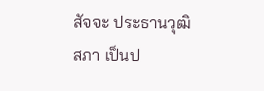สัจจะ ประธานวุฒิสภา เป็นป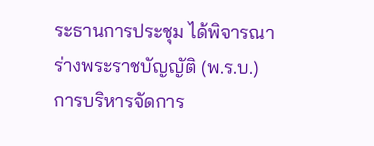ระธานการประชุม ได้พิจารณาร่างพระราชบัญญัติ (พ.ร.บ.) การบริหารจัดการ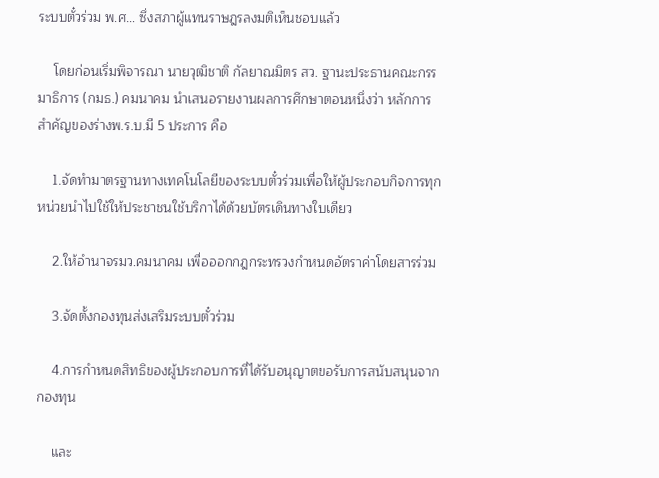ระบบตั๋วร่วม พ.ศ… ซึ่งสภาผู้แทนราษฎรลงมติเห็นชอบแล้ว

    โดยก่อนเริ่มพิจารณา นายวุฒิชาติ กัลยาณมิตร สว. ฐานะประธานคณะกรรมาธิการ (กมธ.) คมนาคม นำเสนอรายงานผลการศึกษาตอนหนึ่งว่า หลักการสำคัญของร่างพ.ร.บ.มี 5 ประการ คือ

    1.จัดทำมาตรฐานทางเทคโนโลยีของระบบตั๋วร่วมเพื่อให้ผู้ประกอบกิจการทุกหน่วยนำไปใช้ให้ประชาชนใช้บริกาได้ด้วยบัตรเดินทางใบเดียว

    2.ให้อำนาจรมว.คมนาคม เพื่อออกกฎกระทรวงกำหนดอัตราค่าโดยสารร่วม

    3.จัดตั้งกองทุนส่งเสริมระบบตั๋วร่วม

    4.การกำหนดสิทธิของผู้ประกอบการที่ได้รับอนุญาตขอรับการสนับสนุนจากกองทุน

    และ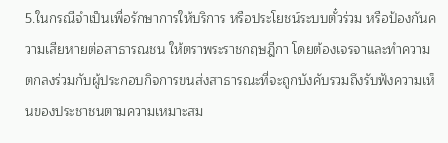5.ในกรณีจำเป็นเพื่อรักษาการให้บริการ หรือประโยชน์ระบบตั๋วร่วม หรือป้องกันความเสียหายต่อสาธารณชน ให้ตราพระราชกฤษฎีกา โดยต้องเจรจาและทำความตกลงร่วมกับผู้ประกอบกิจการขนส่งสาธารณะที่จะถูกบังคับรวมถึงรับฟังความเห็นของประชาชนตามความเหมาะสม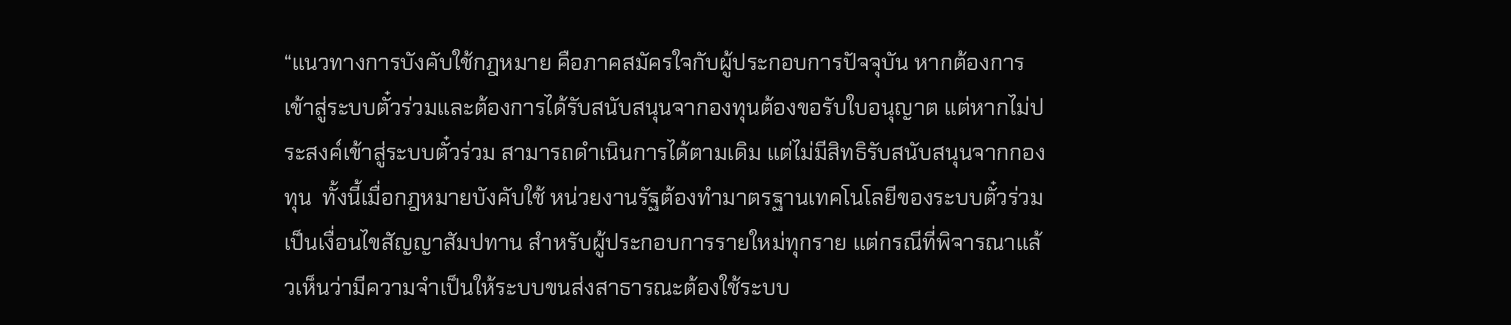“แนวทางการบังคับใช้กฎหมาย คือภาคสมัครใจกับผู้ประกอบการปัจจุบัน หากต้องการเข้าสู่ระบบตั๋วร่วมและต้องการได้รับสนับสนุนจากองทุนต้องขอรับใบอนุญาต แต่หากไม่ประสงค์เข้าสู่ระบบตั๋วร่วม สามารถดำเนินการได้ตามเดิม แต่ไม่มีสิทธิรับสนับสนุนจากกองทุน  ทั้งนี้เมื่อกฎหมายบังคับใช้ หน่วยงานรัฐต้องทำมาตรฐานเทคโนโลยีของระบบตั๋วร่วมเป็นเงื่อนไขสัญญาสัมปทาน สำหรับผู้ประกอบการรายใหม่ทุกราย แต่กรณีที่พิจารณาแล้วเห็นว่ามีความจำเป็นให้ระบบขนส่งสาธารณะต้องใช้ระบบ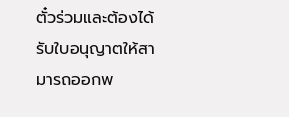ตั๋วร่วมและต้องได้รับใบอนุญาตให้สามารถออกพ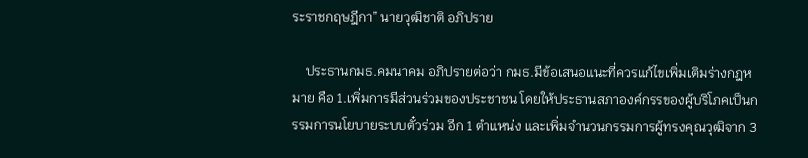ระราชกฤษฎีกา” นายวุฒิชาติ อภิปราย

    ประธานกมธ.คมนาคม อภิปรายต่อว่า กมธ.มีข้อเสนอแนะที่ควรแก้ไขเพิ่มเติมร่างกฎหมาย คือ 1.เพิ่มการมีส่วนร่วมของประชาชน โดยให้ประธานสภาองค์กรรของผู้บริโภคเป็นกรรมการนโยบายระบบตั๋วร่วม อีก 1 ตำแหน่ง และเพิ่มจำนวนกรรมการผู้ทรงคุณวุฒิจาก 3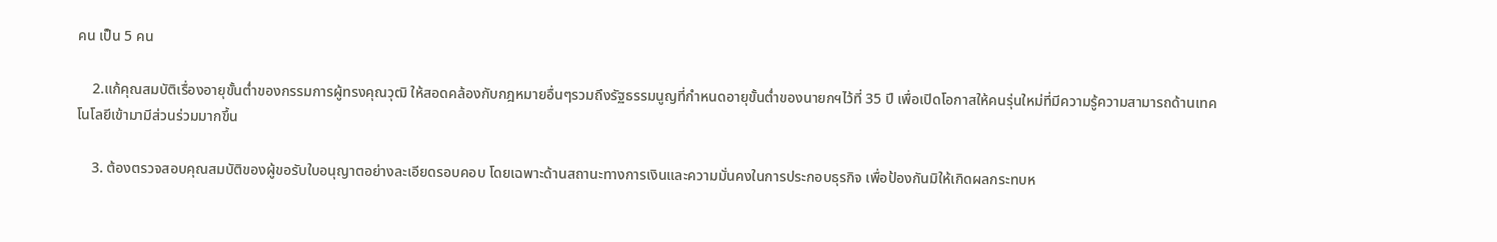คน เป็น 5 คน

    2.แก้คุณสมบัติเรื่องอายุขั้นต่ำของกรรมการผู้ทรงคุณวุฒิ ให้สอดคล้องกับกฎหมายอื่นๆรวมถึงรัฐธรรมนูญที่กำหนดอายุขั้นต่ำของนายกฯไว้ที่ 35 ปี เพื่อเปิดโอกาสให้คนรุ่นใหม่ที่มีความรู้ความสามารถด้านเทคโนโลยีเข้ามามีส่วนร่วมมากขึ้น

    3. ต้องตรวจสอบคุณสมบัติของผู้ขอรับใบอนุญาตอย่างละเอียดรอบคอบ โดยเฉพาะด้านสถานะทางการเงินและความมั่นคงในการประกอบธุรกิจ เพื่อป้องกันมิให้เกิดผลกระทบห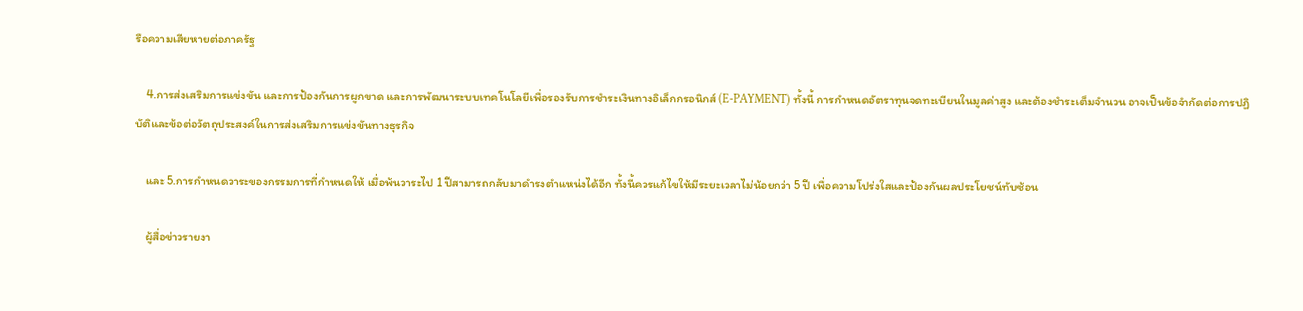รือความเสียหายต่อภาครัฐ

    4.การส่งเสริมการแข่งขัน และการป้องกันการผูกขาด และการพัฒนาระบบเทคโนโลยีเพื่อรองรับการชำระเงินทางอิเล็กกรอนิกส์ (E-PAYMENT) ทั้งนี้ การกำหนดอัตราทุนจดทะเบียนในมูลค่าสูง และต้องชำระเต็มจำนวน อาจเป็นข้อจำกัดต่อการปฏิบัติและข้อต่อวัตถุประสงค์ในการส่งเสริมการแข่งขันทางธุรกิจ

    และ 5.การกำหนดวาระของกรรมการที่กำหนดให้ เมื่อพ้นวาระไป 1 ปีสามารถกลับมาดำรงตำแหน่งได้อีก ทั้งนี้ควรแก้ไขให้มีระยะเวลาไม่น้อยกว่า 5 ปี เพื่อความโปร่งใสและป้องกันผลประโยชน์ทับซ้อน

    ผู้สื่อข่าวรายงา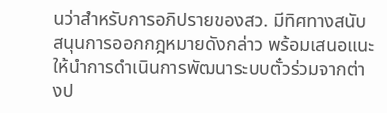นว่าสำหรับการอภิปรายของสว. มีทิศทางสนับสนุนการออกกฎหมายดังกล่าว พร้อมเสนอแนะให้นำการดำเนินการพัฒนาระบบตั๋วร่วมจากต่างป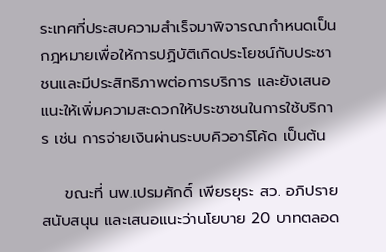ระเทศที่ประสบความสำเร็จมาพิจารณากำหนดเป็นกฎหมายเพื่อให้การปฏิบัติเกิดประโยชน์กับประชาชนและมีประสิทธิภาพต่อการบริการ และยังเสนอแนะให้เพิ่มความสะดวกให้ประชาชนในการใช้บริการ เช่น การจ่ายเงินผ่านระบบคิวอาร์โค้ด เป็นต้น

    ขณะที่ นพ.เปรมศักดิ์ เพียรยุระ สว. อภิปรายสนับสนุน และเสนอแนะว่านโยบาย 20 บาทตลอด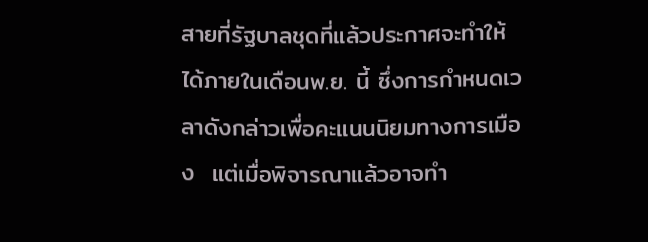สายที่รัฐบาลชุดที่แล้วประกาศจะทำให้ได้ภายในเดือนพ.ย. นี้ ซึ่งการกำหนดเวลาดังกล่าวเพื่อคะแนนนิยมทางการเมือง  แต่เมื่อพิจารณาแล้วอาจทำ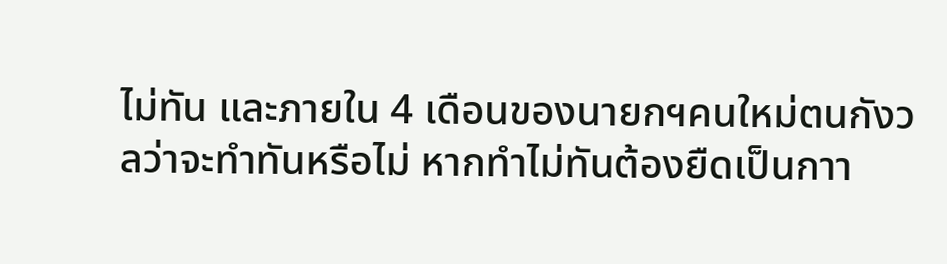ไม่ทัน และภายใน 4 เดือนของนายกฯคนใหม่ตนกังวลว่าจะทำทันหรือไม่ หากทำไม่ทันต้องยืดเป็นกาา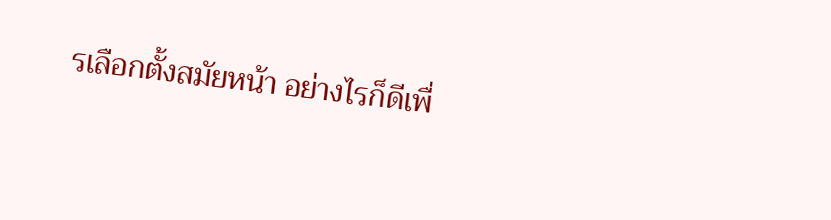รเลือกตั้งสมัยหน้า อย่างไรก็ดีเพื่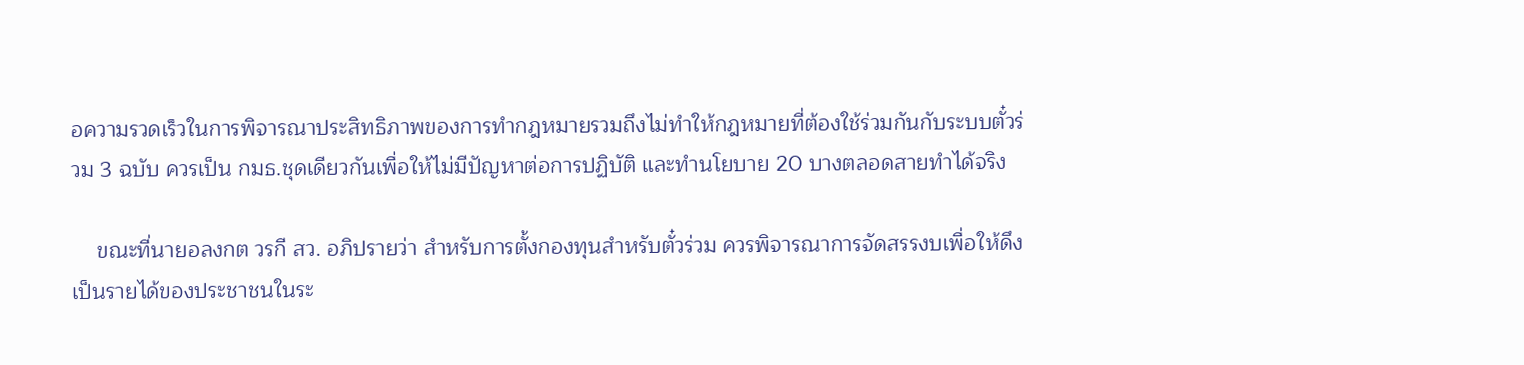อความรวดเร็วในการพิจารณาประสิทธิภาพของการทำกฎหมายรวมถึงไม่ทำให้กฎหมายที่ต้องใช้ร่วมกันกับระบบตั๋วร่วม 3 ฉบับ ควรเป็น กมธ.ชุดเดียวกันเพื่อให้ไม่มีปัญหาต่อการปฏิบัติ และทำนโยบาย 20 บางตลอดสายทำได้จริง

    ขณะที่นายอลงกต วรกี สว. อภิปรายว่า สำหรับการตั้งกองทุนสำหรับตั๋วร่วม ควรพิจารณาการจัดสรรงบเพื่อให้ดึงเป็นรายได้ของประชาชนในระ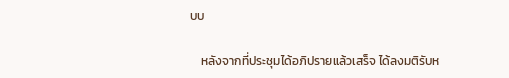บบ

    หลังจากที่ประชุมได้อภิปรายแล้วเสร็จ ได้ลงมติรับห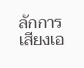ลักการเสียงเอ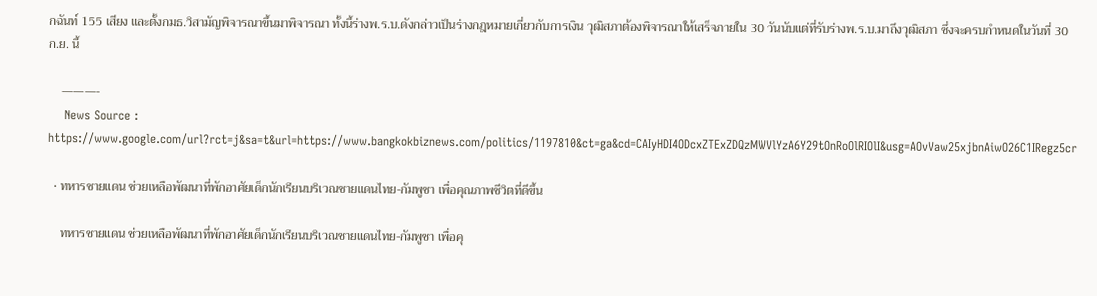กฉันท์ 155 เสียง และตั้งกมธ.วิสามัญพิจารณาขึ้นมาพิจารณา ทั้งนี้ร่างพ.ร.บ.ดังกล่าวเป็นร่างกฎหมายเกี่ยวกับการเงิน วุฒิสภาต้องพิจารณาให้เสร็จภายใน 30 วันนับแต่ที่รับร่างพ.ร.บ.มาถึงวุฒิสภา ซึ่งจะครบกำหนดในวันที่ 30 ก.ย. นี้

    ———-
    News Source : https://www.google.com/url?rct=j&sa=t&url=https://www.bangkokbiznews.com/politics/1197810&ct=ga&cd=CAIyHDI4ODcxZTExZDQzMWVlYzA6Y29tOnRoOlRIOlI&usg=AOvVaw25xjbnAiwO26C1IRegz5cr

  • ทหารชายแดน ช่วยเหลือพัฒนาที่พักอาศัยเด็กนักเรียนบริเวณชายแดนไทย-กัมพูชา เพื่อคุณภาพชีวิตที่ดีขึ้น

    ทหารชายแดน ช่วยเหลือพัฒนาที่พักอาศัยเด็กนักเรียนบริเวณชายแดนไทย-กัมพูชา เพื่อคุ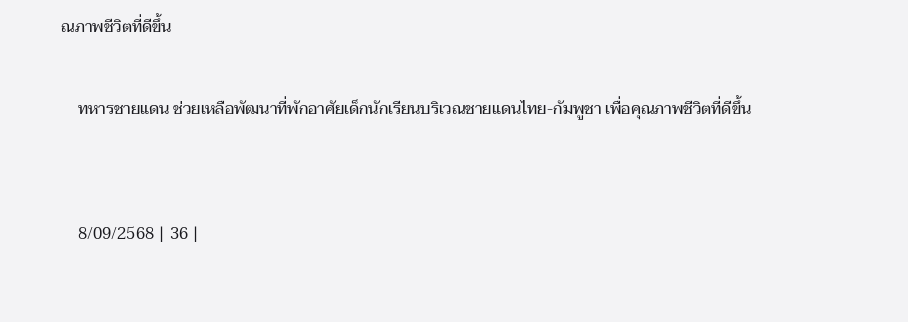ณภาพชีวิตที่ดีขึ้น

    ทหารชายแดน ช่วยเหลือพัฒนาที่พักอาศัยเด็กนักเรียนบริเวณชายแดนไทย-กัมพูชา เพื่อคุณภาพชีวิตที่ดีขึ้น


    8/09/2568 | 36 |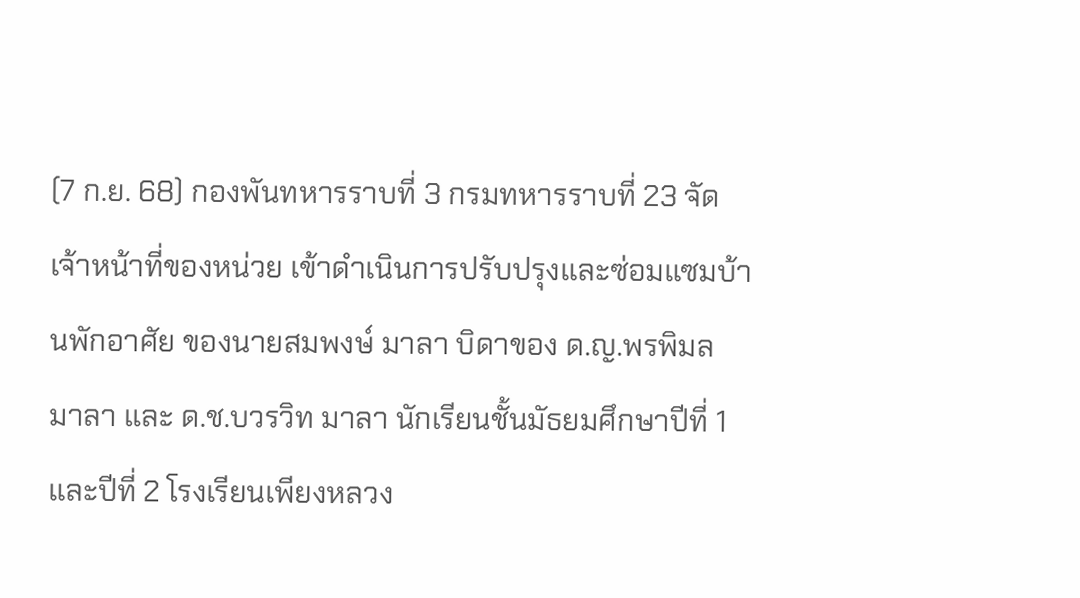(7 ก.ย. 68) กองพันทหารราบที่ 3 กรมทหารราบที่ 23 จัดเจ้าหน้าที่ของหน่วย เข้าดำเนินการปรับปรุงและซ่อมแซมบ้านพักอาศัย ของนายสมพงษ์ มาลา บิดาของ ด.ญ.พรพิมล มาลา และ ด.ช.บวรวิท มาลา นักเรียนชั้นมัธยมศึกษาปีที่ 1 และปีที่ 2 โรงเรียนเพียงหลวง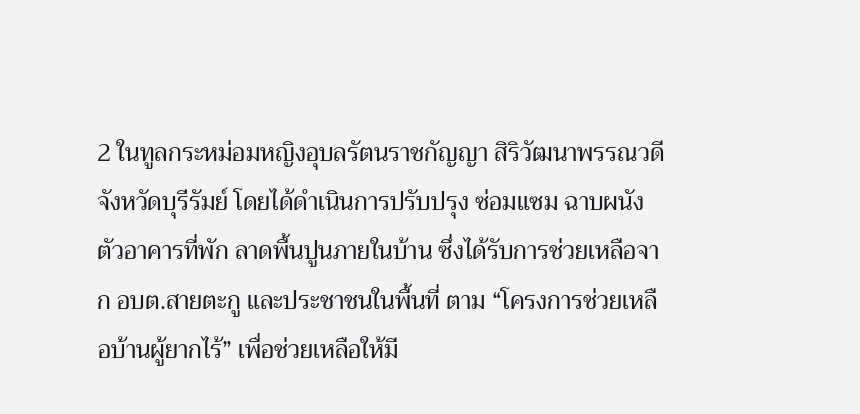2 ในทูลกระหม่อมหญิงอุบลรัตนราชกัญญา สิริวัฒนาพรรณวดี  จังหวัดบุรีรัมย์ โดยได้ดำเนินการปรับปรุง ซ่อมแซม ฉาบผนังตัวอาคารที่พัก ลาดพื้นปูนภายในบ้าน ซึ่งได้รับการช่วยเหลือจาก อบต.สายตะกู และประชาชนในพื้นที่ ตาม “โครงการช่วยเหลือบ้านผู้ยากไร้” เพื่อช่วยเหลือให้มี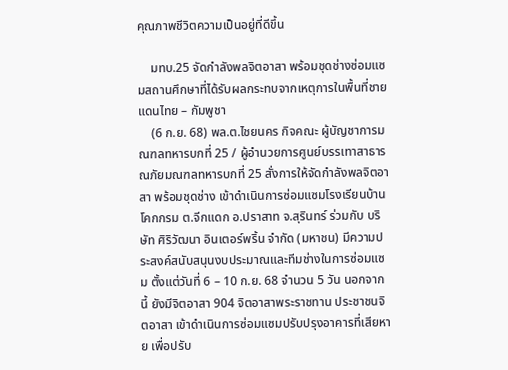คุณภาพชีวิตความเป็นอยู่ที่ดีขึ้น

    มทบ.25 จัดกำลังพลจิตอาสา พร้อมชุดช่างซ่อมแซมสถานศึกษาที่ได้รับผลกระทบจากเหตุการในพื้นที่ชายแดนไทย – กัมพูชา
    (6 ก.ย. 68) พล.ต.ไชยนคร กิจคณะ ผู้บัญชาการมณฑลทหารบกที่ 25 / ผู้อำนวยการศูนย์บรรเทาสาธารณภัยมณฑลทหารบกที่ 25 สั่งการให้จัดกำลังพลจิตอาสา พร้อมชุดช่าง เข้าดำเนินการซ่อมแซมโรงเรียนบ้านโคกกรม ต.จีกแดก อ.ปราสาท จ.สุรินทร์ ร่วมกับ บริษัท ศิริวัฒนา อินเตอร์พริ้น จำกัด (มหาชน) มีความประสงค์สนับสนุนงบประมาณและทีมช่างในการซ่อมแซม ตั้งแต่วันที่ 6 – 10 ก.ย. 68 จำนวน 5 วัน นอกจากนี้ ยังมีจิตอาสา 904 จิตอาสาพระราชทาน ประชาชนจิตอาสา เข้าดำเนินการซ่อมแซมปรับปรุงอาคารที่เสียหาย เพื่อปรับ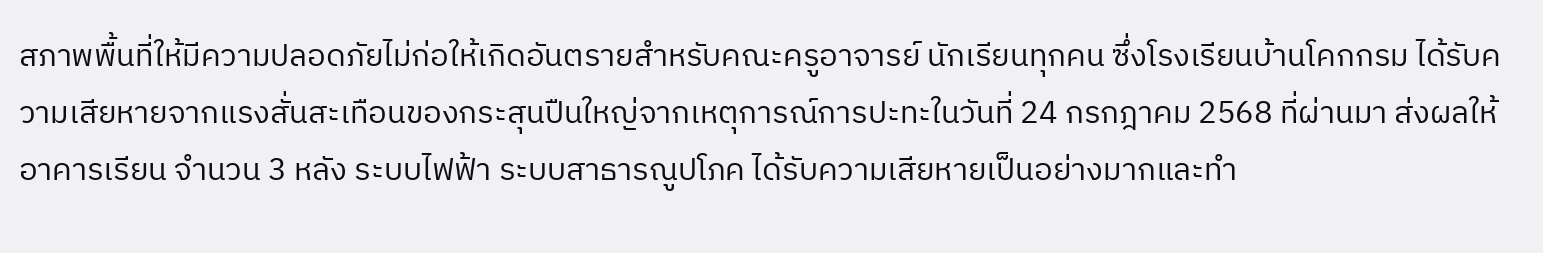สภาพพื้นที่ให้มีความปลอดภัยไม่ก่อให้เกิดอันตรายสำหรับคณะครูอาจารย์ นักเรียนทุกคน ซึ่งโรงเรียนบ้านโคกกรม ได้รับความเสียหายจากแรงสั่นสะเทือนของกระสุนปืนใหญ่จากเหตุการณ์การปะทะในวันที่ 24 กรกฎาคม 2568 ที่ผ่านมา ส่งผลให้อาคารเรียน จำนวน 3 หลัง ระบบไฟฟ้า ระบบสาธารณูปโภค ได้รับความเสียหายเป็นอย่างมากและทำ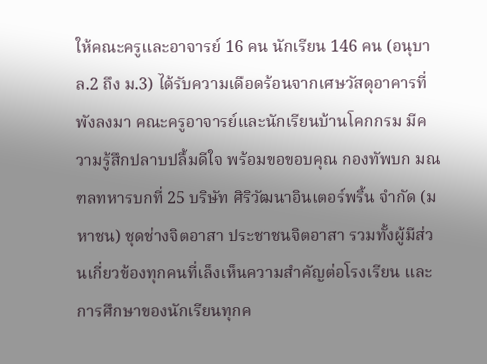ให้คณะครูและอาจารย์ 16 คน นักเรียน 146 คน (อนุบาล.2 ถึง ม.3) ได้รับความเดือดร้อนจากเศษวัสดุอาคารที่พังลงมา คณะครูอาจารย์และนักเรียนบ้านโคกกรม มีความรู้สึกปลาบปลื้มดีใจ พร้อมขอขอบคุณ กองทัพบก มณฑลทหารบกที่ 25 บริษัท ศิริวัฒนาอินเตอร์พริ้น จำกัด (มหาชน) ชุดช่างจิตอาสา ประชาชนจิตอาสา รวมทั้งผู้มีส่วนเกี่ยวข้องทุกคนที่เล็งเห็นความสำคัญต่อโรงเรียน และการศึกษาของนักเรียนทุกค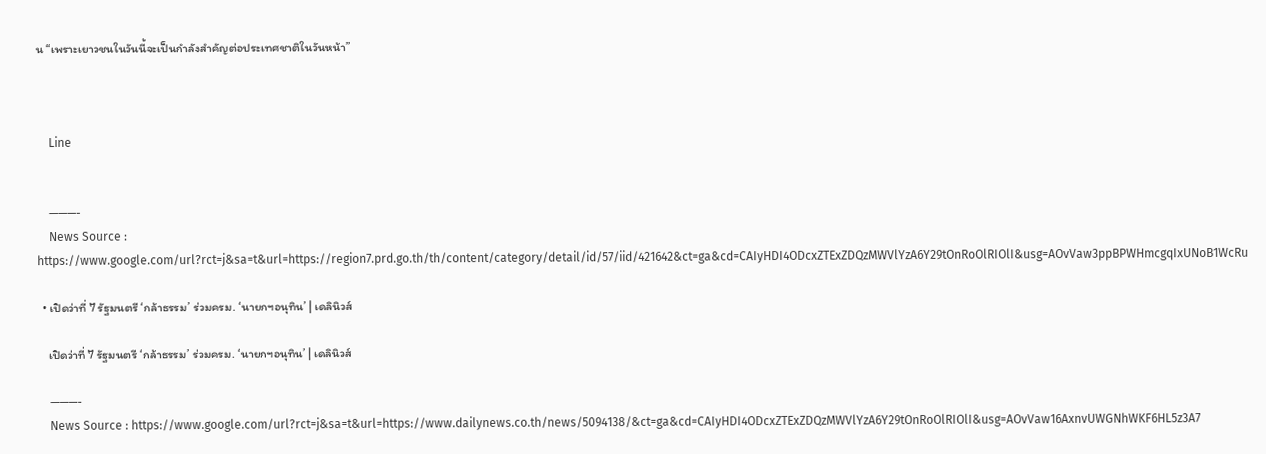น “เพราะเยาวชนในวันนี้จะเป็นกำลังสำคัญต่อประเทศชาติในวันหน้า”



    Line


    ———-
    News Source : https://www.google.com/url?rct=j&sa=t&url=https://region7.prd.go.th/th/content/category/detail/id/57/iid/421642&ct=ga&cd=CAIyHDI4ODcxZTExZDQzMWVlYzA6Y29tOnRoOlRIOlI&usg=AOvVaw3ppBPWHmcgqIxUNoB1WcRu

  • เปิดว่าที่ 7 รัฐมนตรี ‘กล้าธรรม’ ร่วมครม. ‘นายกฯอนุทิน’ | เดลินิวส์

    เปิดว่าที่ 7 รัฐมนตรี ‘กล้าธรรม’ ร่วมครม. ‘นายกฯอนุทิน’ | เดลินิวส์

    ———-
    News Source : https://www.google.com/url?rct=j&sa=t&url=https://www.dailynews.co.th/news/5094138/&ct=ga&cd=CAIyHDI4ODcxZTExZDQzMWVlYzA6Y29tOnRoOlRIOlI&usg=AOvVaw16AxnvUWGNhWKF6HL5z3A7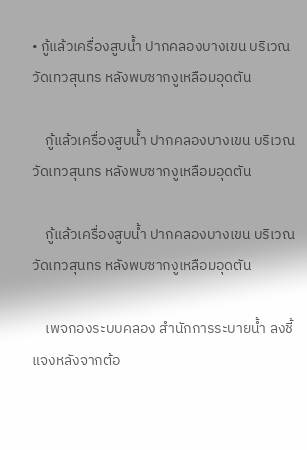• กู้แล้วเครื่องสูบน้ำ ปากคลองบางเขน บริเวณวัดเทวสุนทร หลังพบซากงูเหลือมอุดตัน

    กู้แล้วเครื่องสูบน้ำ ปากคลองบางเขน บริเวณวัดเทวสุนทร หลังพบซากงูเหลือมอุดตัน

    กู้แล้วเครื่องสูบน้ำ ปากคลองบางเขน บริเวณวัดเทวสุนทร หลังพบซากงูเหลือมอุดตัน

    เพจกองระบบคลอง สำนักการระบายน้ำ ลงชี้แจงหลังจากต้อ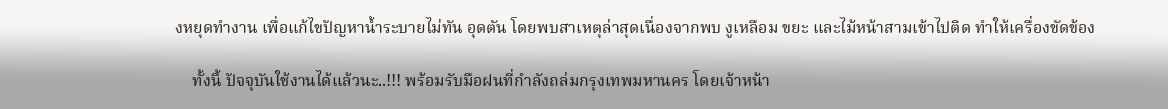งหยุดทำงาน เพื่อแก้ไขปัญหาน้ำระบายไม่ทัน อุดตัน โดยพบสาเหตุล่าสุดเนื่องจากพบ งูเหลือม ขยะ และไม้หน้าสามเข้าไปติด ทำให้เครื่องขัดข้อง

    ทั้งนี้ ปัจจุบันใช้งานได้แล้วนะ..!!! พร้อมรับมือฝนที่กำลังถล่มกรุงเทพมหานคร โดยเจ้าหน้า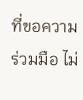ที่ขอความร่วมมือ ไม่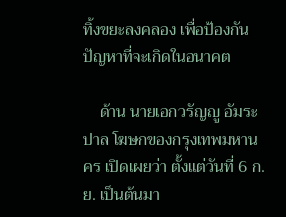ทิ้งขยะลงคลอง เพื่อป้องกันปัญหาที่จะเกิดในอนาคต

    ด้าน นายเอกวรัญญู อัมระปาล โฆษกของกรุงเทพมหานคร เปิดเผยว่า ตั้งแต่วันที่ 6 ก.ย. เป็นต้นมา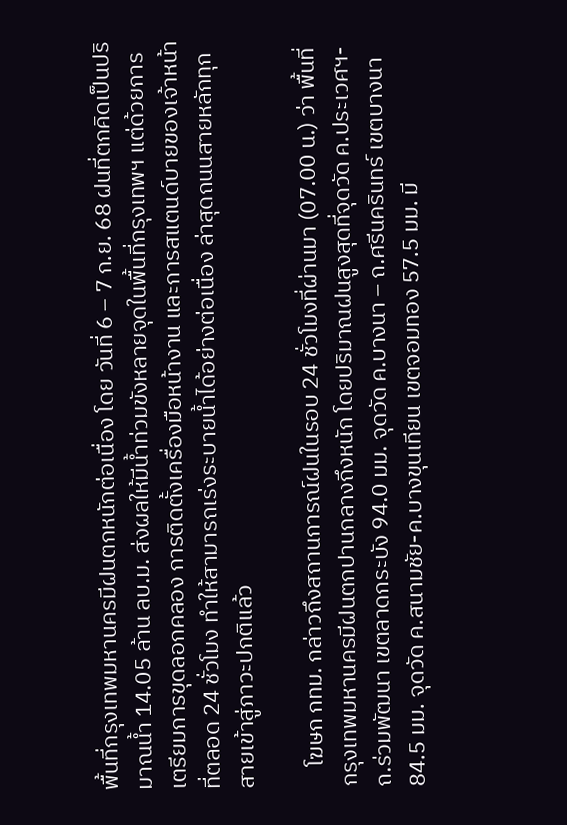พื้นที่กรุงเทพมหานครมีฝนตกหนักต่อเนื่อง โดย วันที่ 6 – 7 ก.ย. 68 ฝนที่ตกคิดเป็นปริมาณน้ำ 14.05 ล้าน ลบ.ม. ส่งผลให้มีน้ำท่วมขังหลายจุดในพื้นที่กรุงเทพฯ แต่ด้วยการเตรียมการขุดลอกคลอง การติดตั้งเครื่องมือหน้างาน และการสแตนด์บายของเจ้าหน้าที่ตลอด 24 ชั่วโมง ทำให้สามารถเร่งระบายน้ำได้อย่างต่อเนื่อง ล่าสุดถนนสายหลักทุกสายเข้าสู่ภาวะปกติแล้ว

    โฆษก กทม. กล่าวถึงสถานการณ์ฝนในรอบ 24 ชั่วโมงที่ผ่านมา (07.00 น.) ว่า พื้นที่กรุงเทพมหานครมีฝนตกปานกลางถึงหนัก โดยปริมาณฝนสูงสุดที่จุดวัด ค.ประเวศฯ-ถ.ร่วมพัฒนา เขตลาดกระบัง 94.0 มม. จุดวัด ค.บางนา – ถ.ศรีนครินทร์ เขตบางนา 84.5 มม. จุดวัด ค.สนามชัย-ค.บางขุนเทียน เขตจอมทอง 57.5 มม. มี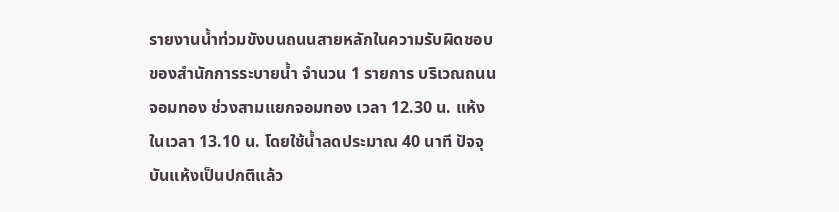รายงานน้ำท่วมขังบนถนนสายหลักในความรับผิดชอบของสำนักการระบายน้ำ จำนวน 1 รายการ บริเวณถนนจอมทอง ช่วงสามแยกจอมทอง เวลา 12.30 น. แห้งในเวลา 13.10 น. โดยใช้น้ำลดประมาณ 40 นาที ปัจจุบันแห้งเป็นปกติแล้ว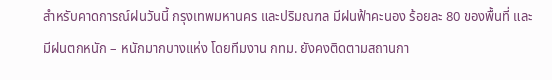สำหรับคาดการณ์ฝนวันนี้ กรุงเทพมหานคร และปริมณฑล มีฝนฟ้าคะนอง ร้อยละ 80 ของพื้นที่ และมีฝนตกหนัก – หนักมากบางแห่ง โดยทีมงาน กทม. ยังคงติดตามสถานกา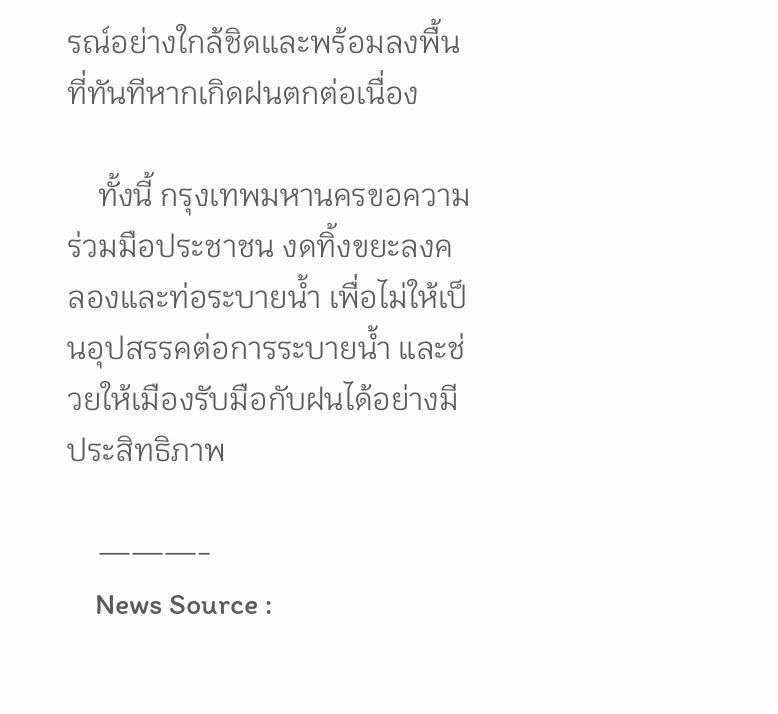รณ์อย่างใกล้ชิดและพร้อมลงพื้นที่ทันทีหากเกิดฝนตกต่อเนื่อง

    ทั้งนี้ กรุงเทพมหานครขอความร่วมมือประชาชน งดทิ้งขยะลงคลองและท่อระบายน้ำ เพื่อไม่ให้เป็นอุปสรรคต่อการระบายน้ำ และช่วยให้เมืองรับมือกับฝนได้อย่างมีประสิทธิภาพ

    ———-
    News Source :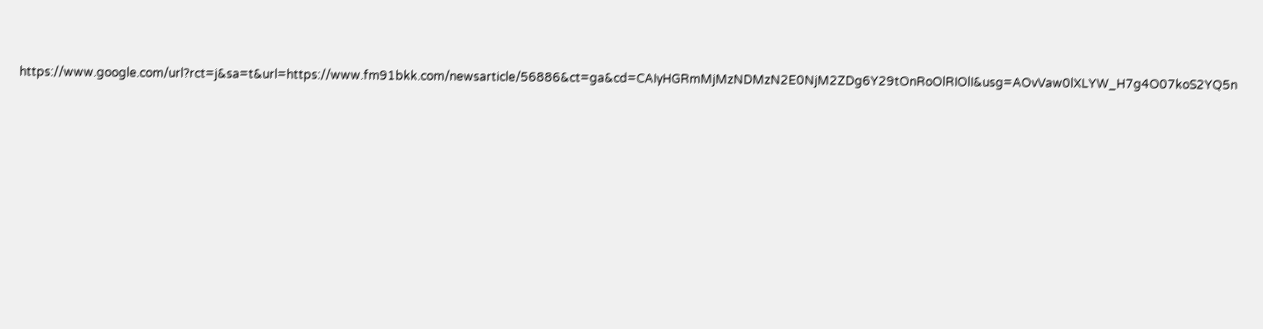https://www.google.com/url?rct=j&sa=t&url=https://www.fm91bkk.com/newsarticle/56886&ct=ga&cd=CAIyHGRmMjMzNDMzN2E0NjM2ZDg6Y29tOnRoOlRIOlI&usg=AOvVaw0lXLYW_H7g4O07koS2YQ5n